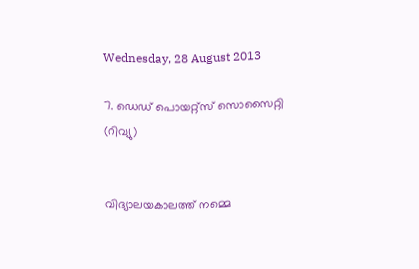Wednesday, 28 August 2013

7. ഡെഡ് പൊയറ്റ്സ് സൊസൈറ്റി (റിവ്യു)


വിദ്യാലയകാലത്ത് നമ്മെ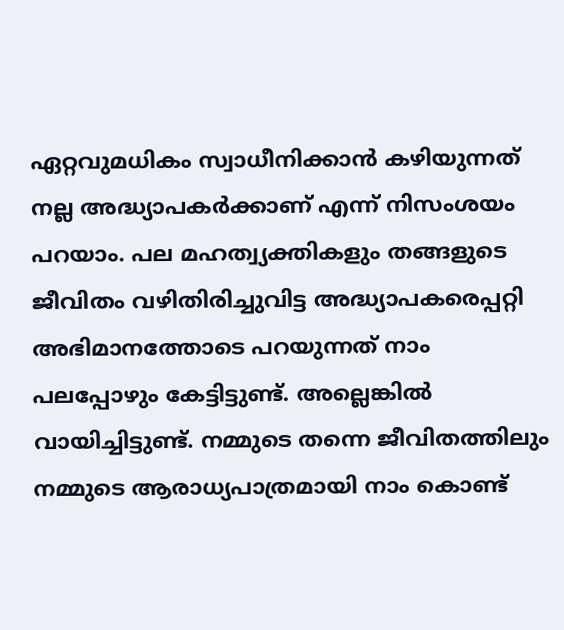ഏറ്റവുമധികം സ്വാധീനിക്കാൻ കഴിയുന്നത്‌ നല്ല അദ്ധ്യാപകർക്കാണ്‌ എന്ന് നിസംശയം പറയാം. പല മഹത്വ്യക്തികളും തങ്ങളുടെ ജീവിതം വഴിതിരിച്ചുവിട്ട അദ്ധ്യാപകരെപ്പറ്റി അഭിമാനത്തോടെ പറയുന്നത് നാം പലപ്പോഴും കേട്ടിട്ടുണ്ട്. അല്ലെങ്കിൽ വായിച്ചിട്ടുണ്ട്. നമ്മുടെ തന്നെ ജീവിതത്തിലും നമ്മുടെ ആരാധ്യപാത്രമായി നാം കൊണ്ട്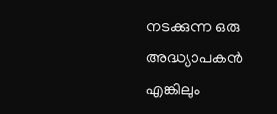നടക്കുന്ന ഒരു അദ്ധ്യാപകൻ എങ്കിലും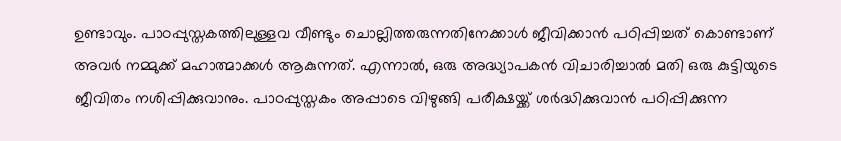ഉണ്ടാവും. പാഠപ്പുസ്തകത്തിലുള്ളവ വീണ്ടും ചൊല്ലിത്തരുന്നതിനേക്കാൾ ജീവിക്കാൻ പഠിപ്പിച്ചത് കൊണ്ടാണ് അവർ നമ്മുക്ക് മഹാത്മാക്കൾ ആകുന്നത്. എന്നാൽ, ഒരു അദ്ധ്യാപകൻ വിചാരിച്ചാൽ മതി ഒരു കുട്ടിയുടെ ജീവിതം നശിപ്പിക്കുവാനും. പാഠപ്പുസ്തകം അപ്പാടെ വിഴുങ്ങി പരീക്ഷയ്ക്ക് ശർദ്ധിക്കുവാൻ പഠിപ്പിക്കുന്ന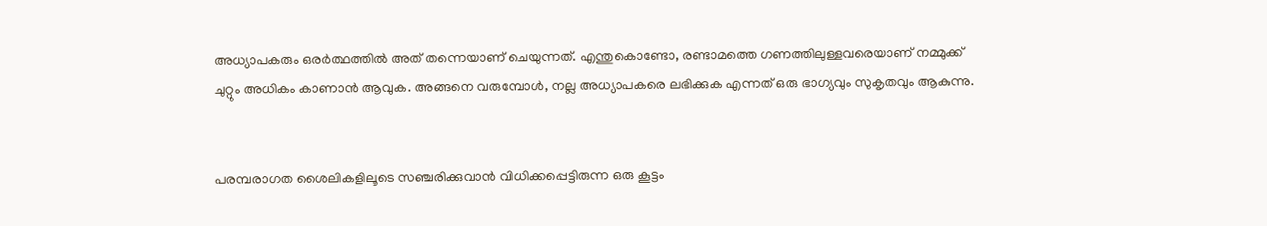അധ്യാപകരും ഒരർത്ഥത്തിൽ അത് തന്നെയാണ് ചെയുന്നത്. എന്തുകൊണ്ടോ, രണ്ടാമത്തെ ഗണത്തിലുള്ളവരെയാണ് നമ്മുക്ക് ചുറ്റും അധികം കാണാൻ ആവുക. അങ്ങനെ വരുമ്പോൾ, നല്ല അധ്യാപകരെ ലഭിക്കുക എന്നത് ഒരു ഭാഗ്യവും സുകൃതവും ആകുന്നു.


പരമ്പരാഗത ശൈലികളിലൂടെ സഞ്ചരിക്കുവാൻ വിധിക്കപ്പെട്ടിരുന്ന ഒരു കൂട്ടം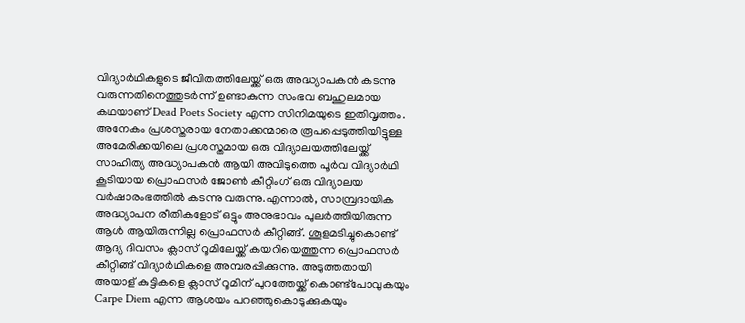വിദ്യാർഥികളുടെ ജീവിതത്തിലേയ്ക്ക് ഒരു അദ്ധ്യാപകൻ കടന്നു വരുന്നതിനെത്തുടർന്ന് ഉണ്ടാകുന്ന സംഭവ ബഹുലമായ കഥയാണ് Dead Poets Society എന്ന സിനിമയുടെ ഇതിവൃത്തം. അനേകം പ്രശസ്തരായ നേതാക്കന്മാരെ രൂപപ്പെടുത്തിയിട്ടുള്ള അമേരിക്കയിലെ പ്രശസ്തമായ ഒരു വിദ്യാലയത്തിലേയ്ക്ക് സാഹിത്യ അദ്ധ്യാപകൻ ആയി അവിടുത്തെ പൂർവ വിദ്യാർഥി കൂടിയായ പ്രൊഫസർ ജോണ്‍ കീറ്റിംഗ് ഒരു വിദ്യാലയ വർഷാരംഭത്തിൽ കടന്നു വരുന്നു.എന്നാൽ, സാമ്പ്രദായിക അദ്ധ്യാപന രീതികളോട് ഒട്ടും അനുഭാവം പുലർത്തിയിരുന്ന ആൾ ആയിരുന്നില്ല പ്രൊഫസർ കീറ്റിങ്ങ്. ശൂളമടിച്ചുകൊണ്ട് ആദ്യ ദിവസം ക്ലാസ് റൂമിലേയ്ക്ക് കയറിയെത്തുന്ന പ്രൊഫസർ കീറ്റിങ്ങ് വിദ്യാർഥികളെ അമ്പരപ്പിക്കുന്നു. അടുത്തതായി അയാള് കുട്ടികളെ ക്ലാസ് റൂമിന് പുറത്തേയ്ക്ക് കൊണ്ട്പോവുകയും Carpe Diem എന്ന ആശയം പറഞ്ഞുകൊടുക്കുകയും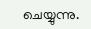ചെയ്യുന്നു.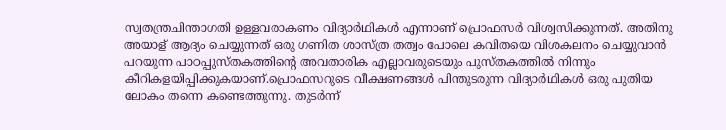സ്വതന്ത്രചിന്താഗതി ഉള്ളവരാകണം വിദ്യാർഥികൾ എന്നാണ് പ്രൊഫസർ വിശ്വസിക്കുന്നത്. അതിനു അയാള് ആദ്യം ചെയ്യുന്നത് ഒരു ഗണിത ശാസ്ത്ര തത്വം പോലെ കവിതയെ വിശകലനം ചെയ്യുവാൻ പറയുന്ന പാഠപ്പുസ്തകത്തിന്റെ അവതാരിക എല്ലാവരുടെയും പുസ്തകത്തിൽ നിന്നും കീറികളയിപ്പിക്കുകയാണ്.പ്രൊഫസറുടെ വീക്ഷണങ്ങൾ പിന്തുടരുന്ന വിദ്യാർഥികൾ ഒരു പുതിയ ലോകം തന്നെ കണ്ടെത്തുന്നു. തുടർന്ന്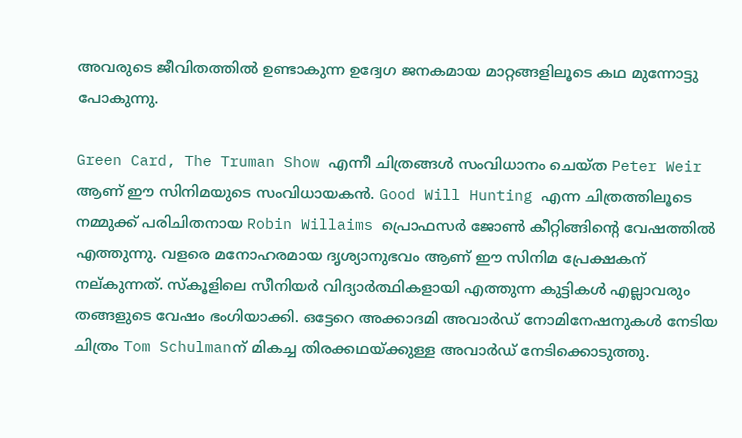അവരുടെ ജീവിതത്തിൽ ഉണ്ടാകുന്ന ഉദ്വേഗ ജനകമായ മാറ്റങ്ങളിലൂടെ കഥ മുന്നോട്ടു പോകുന്നു.

Green Card, The Truman Show എന്നീ ചിത്രങ്ങൾ സംവിധാനം ചെയ്ത Peter Weir ആണ് ഈ സിനിമയുടെ സംവിധായകൻ. Good Will Hunting എന്ന ചിത്രത്തിലൂടെ നമ്മുക്ക് പരിചിതനായ Robin Willaims പ്രൊഫസർ ജോണ്‍ കീറ്റിങ്ങിന്റെ വേഷത്തിൽ എത്തുന്നു. വളരെ മനോഹരമായ ദൃശ്യാനുഭവം ആണ് ഈ സിനിമ പ്രേക്ഷകന് നല്കുന്നത്. സ്കൂളിലെ സീനിയർ വിദ്യാർത്ഥികളായി എത്തുന്ന കുട്ടികൾ എല്ലാവരും തങ്ങളുടെ വേഷം ഭംഗിയാക്കി. ഒട്ടേറെ അക്കാദമി അവാർഡ് നോമിനേഷനുകൾ നേടിയ ചിത്രം Tom Schulmanന് മികച്ച തിരക്കഥയ്ക്കുള്ള അവാർഡ് നേടിക്കൊടുത്തു.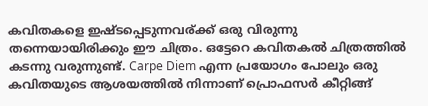കവിതകളെ ഇഷ്ടപ്പെടുന്നവര്ക്ക് ഒരു വിരുന്നു തന്നെയായിരിക്കും ഈ ചിത്രം. ഒട്ടേറെ കവിതകൽ ചിത്രത്തിൽ കടന്നു വരുന്നുണ്ട്. Carpe Diem എന്ന പ്രയോഗം പോലും ഒരു കവിതയുടെ ആശയത്തിൽ നിന്നാണ് പ്രൊഫസർ കീറ്റിങ്ങ്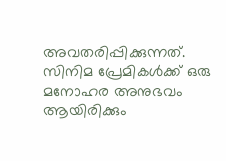അവതരിപ്പിക്കുന്നത്‌. സിനിമ പ്രേമികൾക്ക് ഒരു മനോഹര അനുഭവം ആയിരിക്കും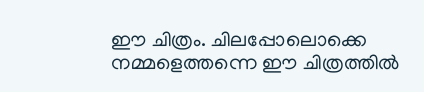ഈ ചിത്രം. ചിലപ്പോലൊക്കെ നമ്മളെത്തന്നെ ഈ ചിത്രത്തിൽ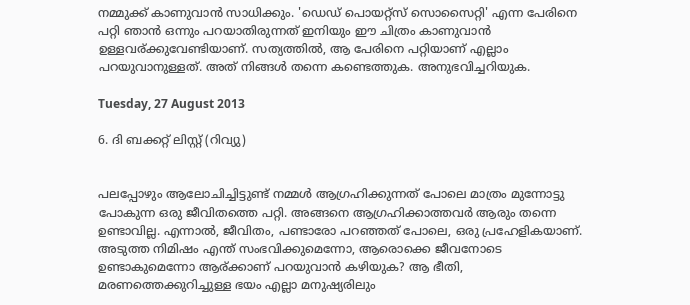നമ്മുക്ക് കാണുവാൻ സാധിക്കും. 'ഡെഡ് പൊയറ്റ്സ് സൊസൈറ്റി' എന്ന പേരിനെ പറ്റി ഞാൻ ഒന്നും പറയാതിരുന്നത് ഇനിയും ഈ ചിത്രം കാണുവാൻ ഉള്ളവര്ക്കുവേണ്ടിയാണ്. സത്യത്തിൽ, ആ പേരിനെ പറ്റിയാണ് എല്ലാം പറയുവാനുള്ളത്. അത് നിങ്ങൾ തന്നെ കണ്ടെത്തുക. അനുഭവിച്ചറിയുക.

Tuesday, 27 August 2013

6. ദി ബക്കറ്റ് ലിസ്റ്റ് (റിവ്യു)


പലപ്പോഴും ആലോചിച്ചിട്ടുണ്ട് നമ്മൾ ആഗ്രഹിക്കുന്നത് പോലെ മാത്രം മുന്നോട്ടു പോകുന്ന ഒരു ജീവിതത്തെ പറ്റി. അങ്ങനെ ആഗ്രഹിക്കാത്തവർ ആരും തന്നെ ഉണ്ടാവില്ല. എന്നാൽ, ജീവിതം, പണ്ടാരോ പറഞ്ഞത് പോലെ, ഒരു പ്രഹേളികയാണ്. അടുത്ത നിമിഷം എന്ത് സംഭവിക്കുമെന്നോ, ആരൊക്കെ ജീവനോടെ ഉണ്ടാകുമെന്നോ ആര്ക്കാണ് പറയുവാൻ കഴിയുക? ആ ഭീതി, മരണത്തെക്കുറിച്ചുള്ള ഭയം എല്ലാ മനുഷ്യരിലും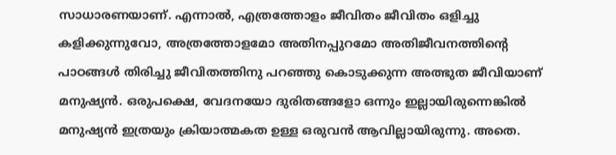സാധാരണയാണ്. എന്നാൽ, എത്രത്തോളം ജീവിതം ജീവിതം ഒളിച്ചു കളിക്കുന്നുവോ, അത്രത്തോളമോ അതിനപ്പുറമോ അതിജീവനത്തിന്റെ പാഠങ്ങൾ തിരിച്ചു ജീവിതത്തിനു പറഞ്ഞു കൊടുക്കുന്ന അത്ഭുത ജീവിയാണ് മനുഷ്യൻ. ഒരുപക്ഷെ, വേദനയോ ദുരിതങ്ങളോ ഒന്നും ഇല്ലായിരുന്നെങ്കിൽ മനുഷ്യൻ ഇത്രയും ക്രിയാത്മകത ഉള്ള ഒരുവൻ ആവില്ലായിരുന്നു. അതെ.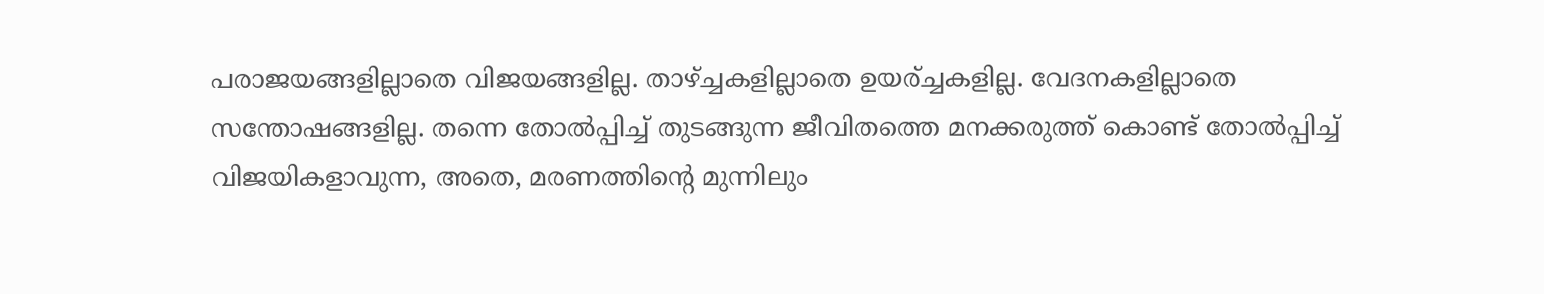പരാജയങ്ങളില്ലാതെ വിജയങ്ങളില്ല. താഴ്ച്ചകളില്ലാതെ ഉയര്ച്ചകളില്ല. വേദനകളില്ലാതെ സന്തോഷങ്ങളില്ല. തന്നെ തോൽപ്പിച്ച് തുടങ്ങുന്ന ജീവിതത്തെ മനക്കരുത്ത് കൊണ്ട് തോൽപ്പിച്ച് വിജയികളാവുന്ന, അതെ, മരണത്തിന്റെ മുന്നിലും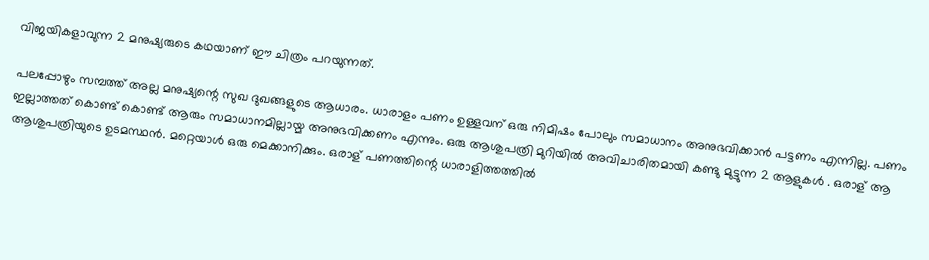വിജയികളാവുന്ന 2 മനുഷ്യരുടെ കഥയാണ് ഈ ചിത്രം പറയുന്നത്.

പലപ്പോഴും സമ്പത്ത് അല്ല മനുഷ്യന്റെ സുഖ ദുഖങ്ങളുടെ ആധാരം. ധാരാളം പണം ഉള്ളവന് ഒരു നിമിഷം പോലും സമാധാനം അനുഭവിക്കാൻ പട്ടണം എന്നില്ല. പണം ഇല്ലാത്തത് കൊണ്ട് കൊണ്ട് ആരും സമാധാനമില്ലായ്മ അനുഭവിക്കണം എന്നും. ഒരു ആശുപത്രി മുറിയിൽ അവിചാരിതമായി കണ്ടു മുട്ടുന്ന 2 ആളുകൾ . ഒരാള് ആ ആശുപത്രിയുടെ ഉടമസ്ഥൻ. മറ്റെയാൾ ഒരു മെക്കാനിക്കും. ഒരാള് പണത്തിന്റെ ധാരാളിത്തത്തിൽ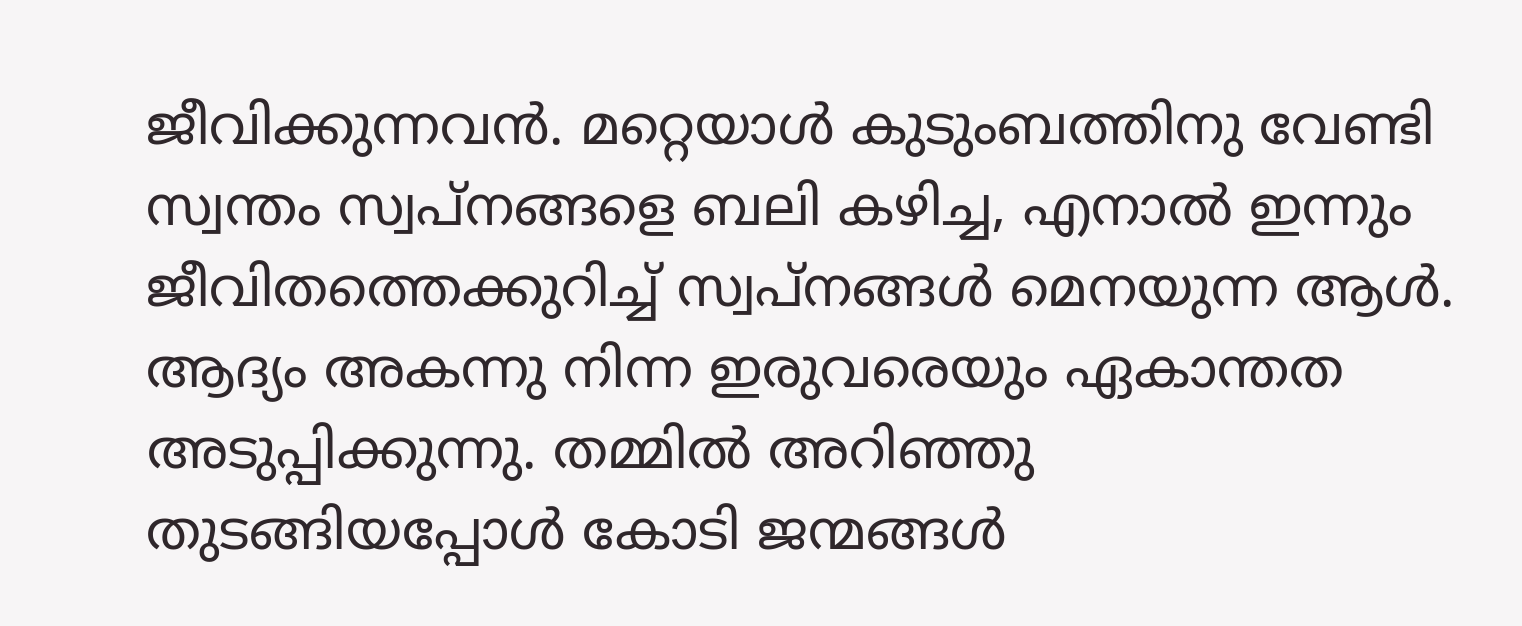ജീവിക്കുന്നവൻ. മറ്റെയാൾ കുടുംബത്തിനു വേണ്ടി സ്വന്തം സ്വപ്നങ്ങളെ ബലി കഴിച്ച, എനാൽ ഇന്നും ജീവിതത്തെക്കുറിച്ച് സ്വപ്‌നങ്ങൾ മെനയുന്ന ആൾ. ആദ്യം അകന്നു നിന്ന ഇരുവരെയും ഏകാന്തത അടുപ്പിക്കുന്നു. തമ്മിൽ അറിഞ്ഞു തുടങ്ങിയപ്പോൾ കോടി ജന്മങ്ങൾ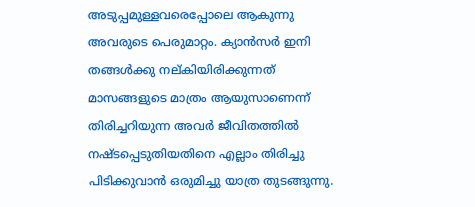അടുപ്പമുള്ളവരെപ്പോലെ ആകുന്നു അവരുടെ പെരുമാറ്റം. ക്യാൻസർ ഇനി തങ്ങൾക്കു നല്കിയിരിക്കുന്നത് മാസങ്ങളുടെ മാത്രം ആയുസാണെന്ന് തിരിച്ചറിയുന്ന അവർ ജീവിതത്തിൽ നഷ്ടപ്പെടുതിയതിനെ എല്ലാം തിരിച്ചു പിടിക്കുവാൻ ഒരുമിച്ചു യാത്ര തുടങ്ങുന്നു.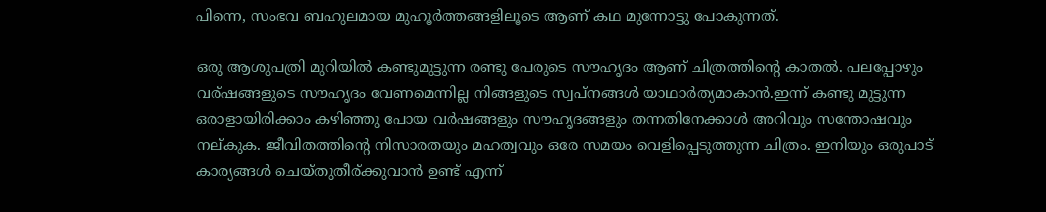പിന്നെ, സംഭവ ബഹുലമായ മുഹൂർത്തങ്ങളിലൂടെ ആണ് കഥ മുന്നോട്ടു പോകുന്നത്.

ഒരു ആശുപത്രി മുറിയിൽ കണ്ടുമുട്ടുന്ന രണ്ടു പേരുടെ സൗഹൃദം ആണ് ചിത്രത്തിന്റെ കാതൽ. പലപ്പോഴും വര്ഷങ്ങളുടെ സൗഹൃദം വേണമെന്നില്ല നിങ്ങളുടെ സ്വപ്‌നങ്ങൾ യാഥാർത്യമാകാൻ.ഇന്ന് കണ്ടു മുട്ടുന്ന ഒരാളായിരിക്കാം കഴിഞ്ഞു പോയ വർഷങ്ങളും സൗഹൃദങ്ങളും തന്നതിനേക്കാൾ അറിവും സന്തോഷവും നല്കുക. ജീവിതത്തിന്റെ നിസാരതയും മഹത്വവും ഒരേ സമയം വെളിപ്പെടുത്തുന്ന ചിത്രം. ഇനിയും ഒരുപാട് കാര്യങ്ങൾ ചെയ്തുതീര്ക്കുവാൻ ഉണ്ട് എന്ന്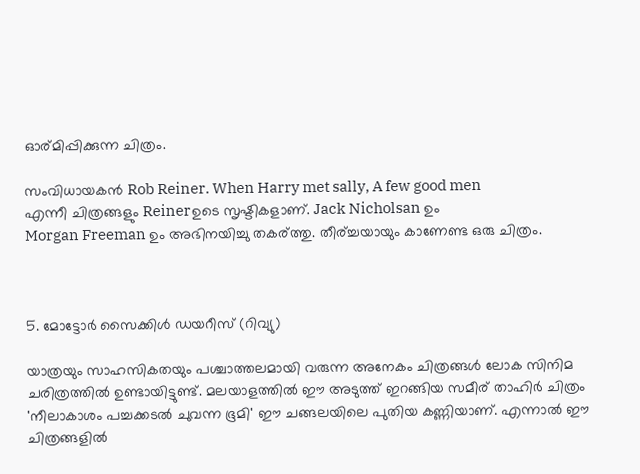ഓര്മിപ്പിക്കുന്ന ചിത്രം.

സംവിധായകൻ Rob Reiner. When Harry met sally, A few good men
എന്നീ ചിത്രങ്ങളും Reinerഉടെ സൃഷ്ടികളാണ്. Jack Nicholsan ഉം
Morgan Freeman ഉം അഭിനയിച്ചു തകര്ത്തു. തീര്ച്ചയായും കാണേണ്ട ഒരു ചിത്രം.



5. മോട്ടോർ സൈക്കിൾ ഡയറീസ് (റിവ്യു)

യാത്രയും സാഹസികതയും പശ്ചാത്തലമായി വരുന്ന അനേകം ചിത്രങ്ങൾ ലോക സിനിമ ചരിത്രത്തിൽ ഉണ്ടായിട്ടുണ്ട്. മലയാളത്തിൽ ഈ അടുത്ത് ഇറങ്ങിയ സമീര് താഹിർ ചിത്രം 'നീലാകാശം പച്ചക്കടൽ ചുവന്ന ഭൂമി' ഈ ചങ്ങലയിലെ പുതിയ കണ്ണിയാണ്. എന്നാൽ ഈ ചിത്രങ്ങളിൽ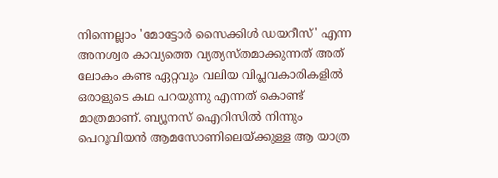നിന്നെല്ലാം 'മോട്ടോർ സൈക്കിൾ ഡയറീസ്' എന്ന അനശ്വര കാവ്യത്തെ വ്യത്യസ്തമാക്കുന്നത് അത് ലോകം കണ്ട ഏറ്റവും വലിയ വിപ്ലവകാരികളിൽ ഒരാളുടെ കഥ പറയുന്നു എന്നത് കൊണ്ട് മാത്രമാണ്. ബ്യൂനസ് ഐറിസിൽ നിന്നും പെറൂവിയൻ ആമസോണിലെയ്ക്കുള്ള ആ യാത്ര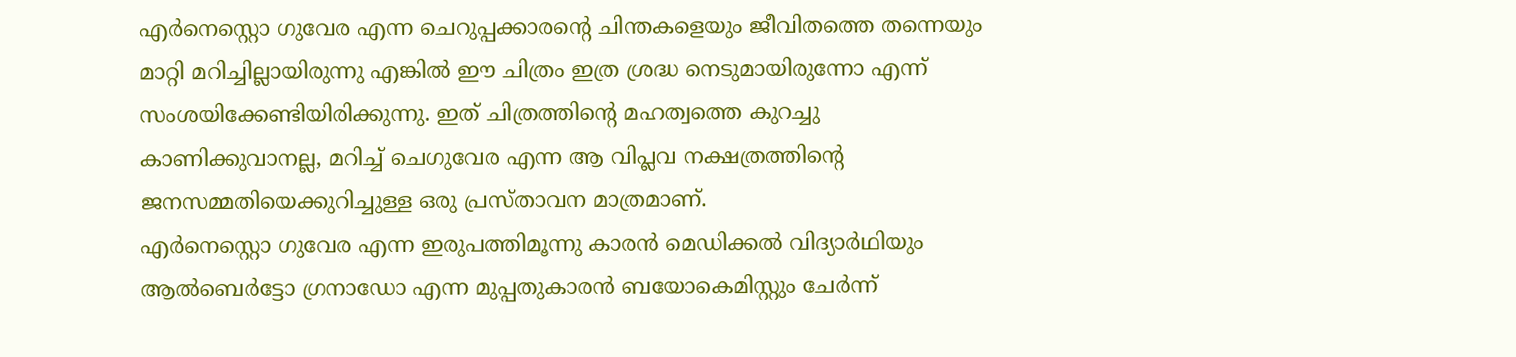എർനെസ്റ്റൊ ഗുവേര എന്ന ചെറുപ്പക്കാരന്റെ ചിന്തകളെയും ജീവിതത്തെ തന്നെയും മാറ്റി മറിച്ചില്ലായിരുന്നു എങ്കിൽ ഈ ചിത്രം ഇത്ര ശ്രദ്ധ നെടുമായിരുന്നോ എന്ന് സംശയിക്കേണ്ടിയിരിക്കുന്നു. ഇത് ചിത്രത്തിന്റെ മഹത്വത്തെ കുറച്ചു കാണിക്കുവാനല്ല, മറിച്ച് ചെഗുവേര എന്ന ആ വിപ്ലവ നക്ഷത്രത്തിന്റെ ജനസമ്മതിയെക്കുറിച്ചുള്ള ഒരു പ്രസ്താവന മാത്രമാണ്.
എർനെസ്റ്റൊ ഗുവേര എന്ന ഇരുപത്തിമൂന്നു കാരൻ മെഡിക്കൽ വിദ്യാർഥിയും ആൽബെർട്ടോ ഗ്രനാഡോ എന്ന മുപ്പതുകാരൻ ബയോകെമിസ്റ്റും ചേർന്ന്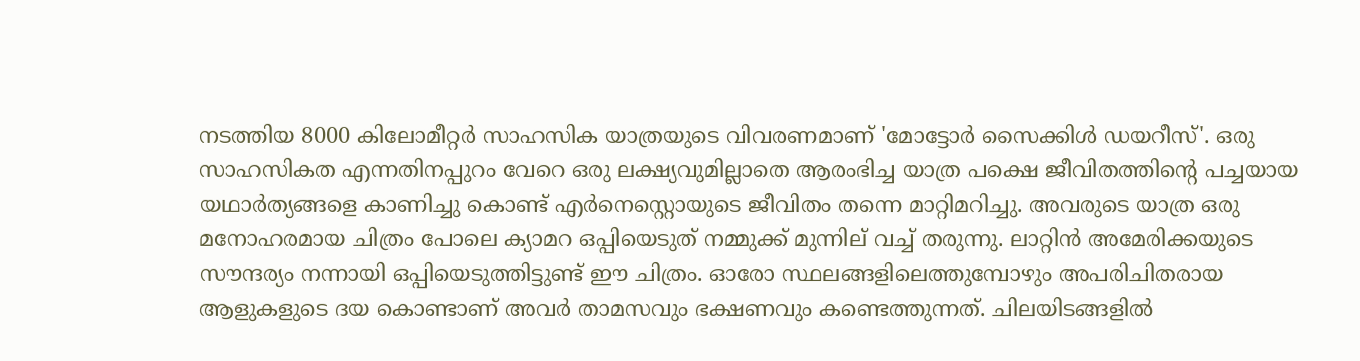നടത്തിയ 8000 കിലോമീറ്റർ സാഹസിക യാത്രയുടെ വിവരണമാണ് 'മോട്ടോർ സൈക്കിൾ ഡയറീസ്'. ഒരു സാഹസികത എന്നതിനപ്പുറം വേറെ ഒരു ലക്ഷ്യവുമില്ലാതെ ആരംഭിച്ച യാത്ര പക്ഷെ ജീവിതത്തിന്റെ പച്ചയായ യഥാർത്യങ്ങളെ കാണിച്ചു കൊണ്ട് എർനെസ്റ്റൊയുടെ ജീവിതം തന്നെ മാറ്റിമറിച്ചു. അവരുടെ യാത്ര ഒരു മനോഹരമായ ചിത്രം പോലെ ക്യാമറ ഒപ്പിയെടുത് നമ്മുക്ക് മുന്നില് വച്ച് തരുന്നു. ലാറ്റിൻ അമേരിക്കയുടെ സൗന്ദര്യം നന്നായി ഒപ്പിയെടുത്തിട്ടുണ്ട് ഈ ചിത്രം. ഓരോ സ്ഥലങ്ങളിലെത്തുമ്പോഴും അപരിചിതരായ ആളുകളുടെ ദയ കൊണ്ടാണ് അവർ താമസവും ഭക്ഷണവും കണ്ടെത്തുന്നത്. ചിലയിടങ്ങളിൽ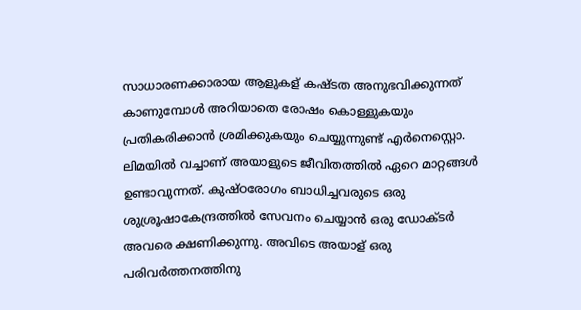സാധാരണക്കാരായ ആളുകള് കഷ്ടത അനുഭവിക്കുന്നത് കാണുമ്പോൾ അറിയാതെ രോഷം കൊള്ളുകയും പ്രതികരിക്കാൻ ശ്രമിക്കുകയും ചെയ്യുന്നുണ്ട് എർനെസ്റ്റൊ. ലിമയിൽ വച്ചാണ് അയാളുടെ ജീവിതത്തിൽ ഏറെ മാറ്റങ്ങൾ ഉണ്ടാവുന്നത്. കുഷ്ഠരോഗം ബാധിച്ചവരുടെ ഒരു ശുശ്രൂഷാകേന്ദ്രത്തിൽ സേവനം ചെയ്യാൻ ഒരു ഡോക്ടർ അവരെ ക്ഷണിക്കുന്നു. അവിടെ അയാള് ഒരു പരിവർത്തനത്തിനു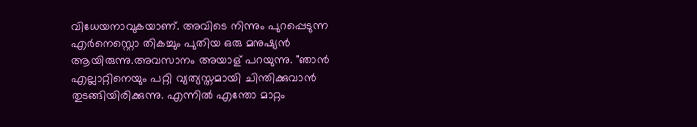വിധേയനാവുകയാണ്. അവിടെ നിന്നും പുറപ്പെടുന്ന എർനെസ്റ്റൊ തികച്ചും പുതിയ ഒരു മനുഷ്യൻ ആയിരുന്നു.അവസാനം അയാള് പറയുന്നു. "ഞാൻ എല്ലാറ്റിനെയും പറ്റി വ്യത്യസ്തമായി ചിന്തിക്കുവാൻ തുടങ്ങിയിരിക്കുന്നു. എന്നിൽ എന്തോ മാറ്റം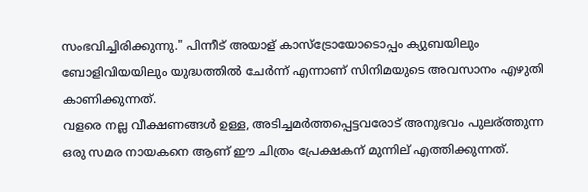സംഭവിച്ചിരിക്കുന്നു." പിന്നീട് അയാള് കാസ്ട്രോയോടൊപ്പം ക്യുബയിലും ബോളിവിയയിലും യുദ്ധത്തിൽ ചേർന്ന് എന്നാണ് സിനിമയുടെ അവസാനം എഴുതി കാണിക്കുന്നത്.
വളരെ നല്ല വീക്ഷണങ്ങൾ ഉള്ള, അടിച്ചമർത്തപ്പെട്ടവരോട് അനുഭവം പുലര്ത്തുന്ന ഒരു സമര നായകനെ ആണ് ഈ ചിത്രം പ്രേക്ഷകന് മുന്നില് എത്തിക്കുന്നത്.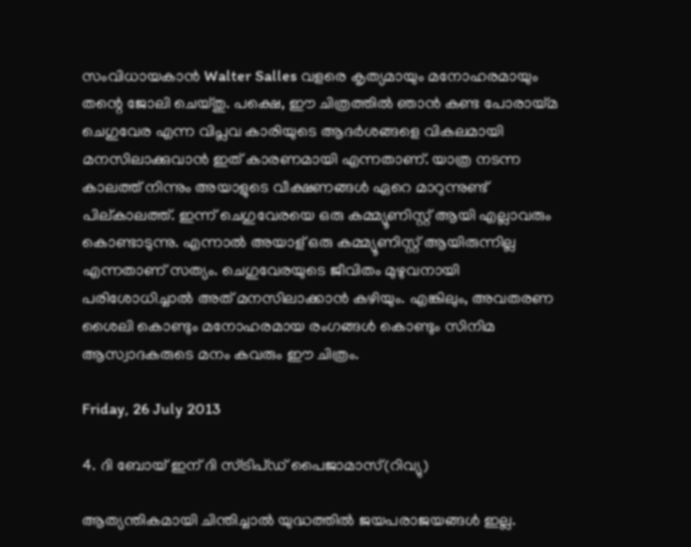സംവിധായകാൻ Walter Salles വളരെ കൃത്യമായും മനോഹരമായും തന്റെ ജോലി ചെയ്തു. പക്ഷെ, ഈ ചിത്രത്തിൽ ഞാൻ കണ്ട പോരായ്മ ചെഗുവേര എന്ന വിപ്ലവ കാരിയുടെ ആദർശങ്ങളെ വികലമായി മനസിലാക്കുവാൻ ഇത് കാരണമായി എന്നതാണ്. യാത്ര നടന്ന കാലത്ത് നിന്നും അയാളുടെ വീക്ഷണങ്ങൾ ഏറെ മാറുന്നുണ്ട് പില്കാലത്ത്. ഇന്ന് ചെഗുവേരയെ ഒരു കമ്മ്യൂണിസ്റ്റ്‌ ആയി എല്ലാവരും കൊണ്ടാടുന്നു. എന്നാൽ അയാള് ഒരു കമ്മ്യൂണിസ്റ്റ്‌ ആയിരുന്നില്ല എന്നതാണ് സത്യം. ചെഗുവേരയുടെ ജീവിതം മുഴുവനായി പരിശോധിച്ചാൽ അത് മനസിലാക്കാൻ കഴിയും. എങ്കിലും, അവതരണ ശൈലി കൊണ്ടും മനോഹരമായ രംഗങ്ങൾ കൊണ്ടും സിനിമ ആസ്വാദകരുടെ മനം കവരും ഈ ചിത്രം.

Friday, 26 July 2013

4. ദി ബോയ്‌ ഇന് ദി സ്ട്രിപ്‌ഡ്‌ പൈജാമാസ്(റിവ്യു)

ആത്യന്തികമായി ചിന്തിച്ചാൽ യുദ്ധത്തിൽ ജയപരാജയങ്ങൾ ഇല്ല.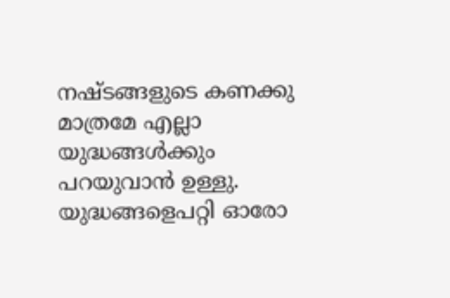നഷ്ടങ്ങളുടെ കണക്കു മാത്രമേ എല്ലാ യുദ്ധങ്ങൾക്കും പറയുവാൻ ഉള്ളു. യുദ്ധങ്ങളെപറ്റി ഓരോ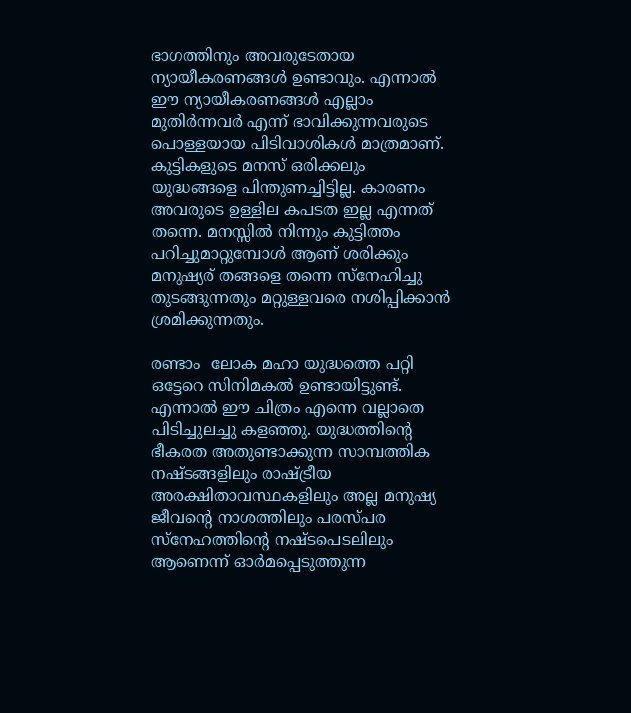ഭാഗത്തിനും അവരുടേതായ ന്യായീകരണങ്ങൾ ഉണ്ടാവും. എന്നാൽ ഈ ന്യായീകരണങ്ങൾ എല്ലാം മുതിർന്നവർ എന്ന് ഭാവിക്കുന്നവരുടെ പൊള്ളയായ പിടിവാശികൾ മാത്രമാണ്. കുട്ടികളുടെ മനസ് ഒരിക്കലും യുദ്ധങ്ങളെ പിന്തുണച്ചിട്ടില്ല. കാരണം അവരുടെ ഉള്ളില കപടത ഇല്ല എന്നത് തന്നെ. മനസ്സിൽ നിന്നും കുട്ടിത്തം പറിച്ചുമാറ്റുമ്പോൾ ആണ് ശരിക്കും മനുഷ്യര് തങ്ങളെ തന്നെ സ്നേഹിച്ചു തുടങ്ങുന്നതും മറ്റുള്ളവരെ നശിപ്പിക്കാൻ ശ്രമിക്കുന്നതും.

രണ്ടാം  ലോക മഹാ യുദ്ധത്തെ പറ്റി ഒട്ടേറെ സിനിമകൽ ഉണ്ടായിട്ടുണ്ട്. എന്നാൽ ഈ ചിത്രം എന്നെ വല്ലാതെ പിടിച്ചുലച്ചു കളഞ്ഞു. യുദ്ധത്തിന്റെ ഭീകരത അതുണ്ടാക്കുന്ന സാമ്പത്തിക നഷ്ടങ്ങളിലും രാഷ്ട്രീയ അരക്ഷിതാവസ്ഥകളിലും അല്ല മനുഷ്യ ജീവന്റെ നാശത്തിലും പരസ്പര സ്നേഹത്തിന്റെ നഷ്ടപെടലിലും ആണെന്ന് ഓർമപ്പെടുത്തുന്ന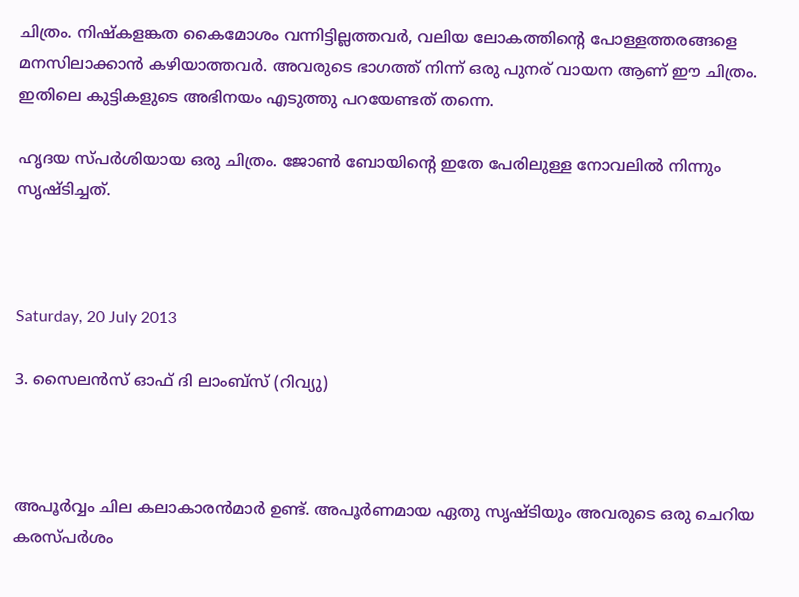ചിത്രം. നിഷ്കളങ്കത കൈമോശം വന്നിട്ടില്ലത്തവർ, വലിയ ലോകത്തിന്റെ പോള്ളത്തരങ്ങളെ മനസിലാക്കാൻ കഴിയാത്തവർ. അവരുടെ ഭാഗത്ത്‌ നിന്ന് ഒരു പുനര് വായന ആണ് ഈ ചിത്രം. ഇതിലെ കുട്ടികളുടെ അഭിനയം എടുത്തു പറയേണ്ടത് തന്നെ.

ഹൃദയ സ്പർശിയായ ഒരു ചിത്രം. ജോണ്‍ ബോയിന്റെ ഇതേ പേരിലുള്ള നോവലിൽ നിന്നും സൃഷ്ടിച്ചത്.



Saturday, 20 July 2013

3. സൈലൻസ് ഓഫ് ദി ലാംബ്സ് (റിവ്യു)



അപൂർവ്വം ചില കലാകാരൻമാർ ഉണ്ട്. അപൂർണമായ ഏതു സൃഷ്ടിയും അവരുടെ ഒരു ചെറിയ കരസ്പർശം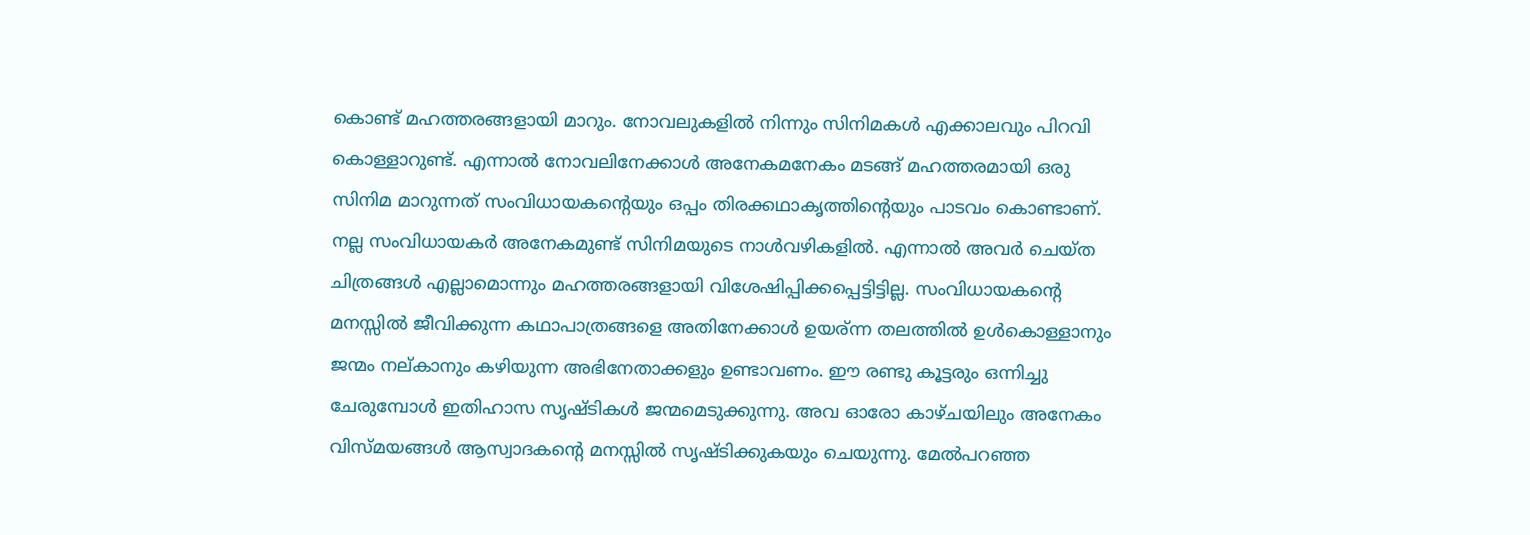കൊണ്ട് മഹത്തരങ്ങളായി മാറും. നോവലുകളിൽ നിന്നും സിനിമകൾ എക്കാലവും പിറവി കൊള്ളാറുണ്ട്‌. എന്നാൽ നോവലിനേക്കാൾ അനേകമനേകം മടങ്ങ്‌ മഹത്തരമായി ഒരു സിനിമ മാറുന്നത് സംവിധായകന്റെയും ഒപ്പം തിരക്കഥാകൃത്തിന്റെയും പാടവം കൊണ്ടാണ്. നല്ല സംവിധായകർ അനേകമുണ്ട് സിനിമയുടെ നാൾവഴികളിൽ. എന്നാൽ അവർ ചെയ്ത ചിത്രങ്ങൾ എല്ലാമൊന്നും മഹത്തരങ്ങളായി വിശേഷിപ്പിക്കപ്പെട്ടിട്ടില്ല. സംവിധായകന്റെ മനസ്സിൽ ജീവിക്കുന്ന കഥാപാത്രങ്ങളെ അതിനേക്കാൾ ഉയര്ന്ന തലത്തിൽ ഉൾകൊള്ളാനും ജന്മം നല്കാനും കഴിയുന്ന അഭിനേതാക്കളും ഉണ്ടാവണം. ഈ രണ്ടു കൂട്ടരും ഒന്നിച്ചു ചേരുമ്പോൾ ഇതിഹാസ സൃഷ്ടികൾ ജന്മമെടുക്കുന്നു. അവ ഓരോ കാഴ്ചയിലും അനേകം വിസ്മയങ്ങൾ ആസ്വാദകന്റെ മനസ്സിൽ സൃഷ്ടിക്കുകയും ചെയുന്നു. മേൽപറഞ്ഞ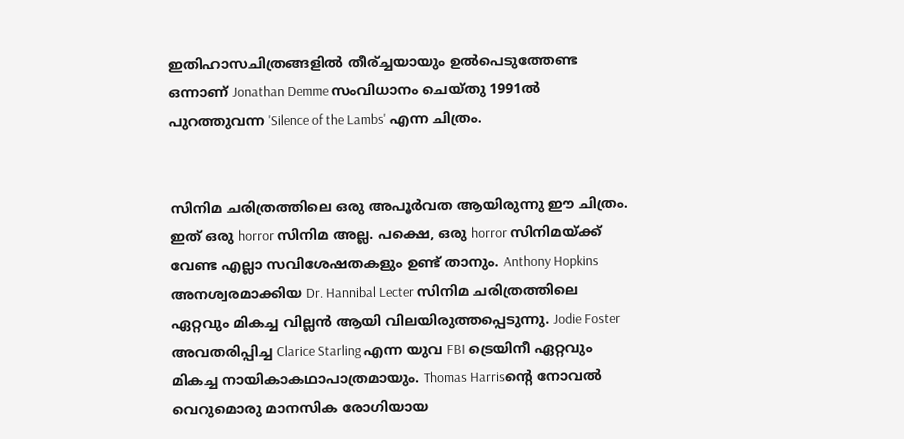ഇതിഹാസചിത്രങ്ങളിൽ തീര്ച്ചയായും ഉൽപെടുത്തേണ്ട ഒന്നാണ് Jonathan Demme സംവിധാനം ചെയ്തു 1991ൽ പുറത്തുവന്ന 'Silence of the Lambs' എന്ന ചിത്രം.


സിനിമ ചരിത്രത്തിലെ ഒരു അപൂർവത ആയിരുന്നു ഈ ചിത്രം. ഇത് ഒരു horror സിനിമ അല്ല. പക്ഷെ, ഒരു horror സിനിമയ്ക്ക്‌ വേണ്ട എല്ലാ സവിശേഷതകളും ഉണ്ട് താനും. Anthony Hopkins അനശ്വരമാക്കിയ Dr. Hannibal Lecter സിനിമ ചരിത്രത്തിലെ ഏറ്റവും മികച്ച വില്ലൻ ആയി വിലയിരുത്തപ്പെടുന്നു. Jodie Foster അവതരിപ്പിച്ച Clarice Starling എന്ന യുവ FBI ട്രെയിനീ ഏറ്റവും മികച്ച നായികാകഥാപാത്രമായും. Thomas Harrisന്റെ നോവൽ വെറുമൊരു മാനസിക രോഗിയായ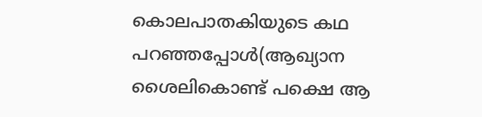കൊലപാതകിയുടെ കഥ പറഞ്ഞപ്പോൾ(ആഖ്യാന ശൈലികൊണ്ട് പക്ഷെ ആ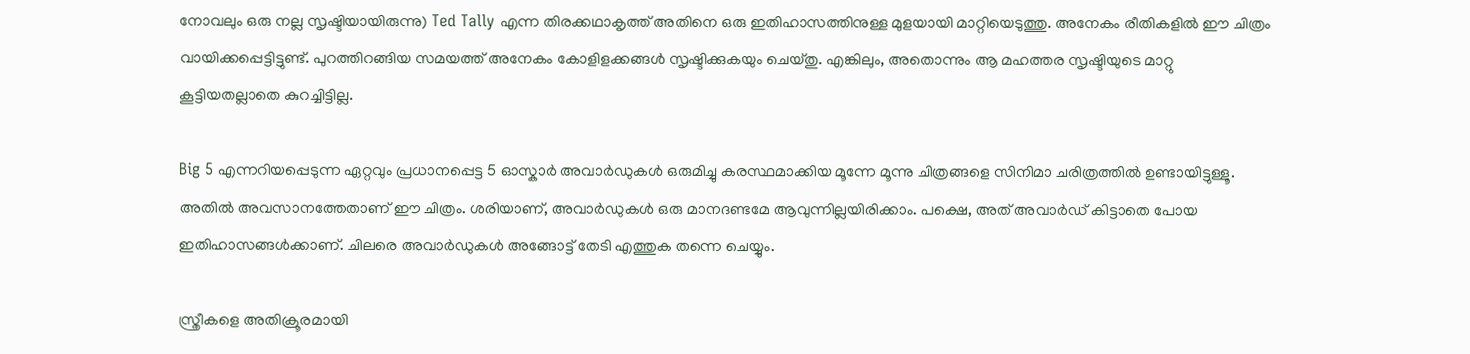നോവലും ഒരു നല്ല സൃഷ്ടിയായിരുന്നു) Ted Tally എന്ന തിരക്കഥാകൃത്ത് അതിനെ ഒരു ഇതിഹാസത്തിനുള്ള മുളയായി മാറ്റിയെടുത്തു. അനേകം രീതികളിൽ ഈ ചിത്രം വായിക്കപ്പെട്ടിട്ടുണ്ട്. പുറത്തിറങ്ങിയ സമയത്ത് അനേകം കോളിളക്കങ്ങൾ സൃഷ്ടിക്കുകയും ചെയ്തു. എങ്കിലും, അതൊന്നും ആ മഹത്തര സൃഷ്ടിയുടെ മാറ്റു കൂട്ടിയതല്ലാതെ കുറച്ചിട്ടില്ല.

Big 5 എന്നറിയപ്പെടുന്ന ഏറ്റവും പ്രധാനപ്പെട്ട 5 ഓസ്കാർ അവാർഡുകൾ ഒരുമിച്ചു കരസ്ഥമാക്കിയ മൂന്നേ മൂന്നു ചിത്രങ്ങളെ സിനിമാ ചരിത്രത്തിൽ ഉണ്ടായിട്ടുള്ളൂ. അതിൽ അവസാനത്തേതാണ് ഈ ചിത്രം. ശരിയാണ്, അവാർഡുകൾ ഒരു മാനദണ്ടമേ ആവുന്നില്ലയിരിക്കാം. പക്ഷെ, അത് അവാർഡ് കിട്ടാതെ പോയ ഇതിഹാസങ്ങൾക്കാണ്. ചിലരെ അവാർഡുകൾ അങ്ങോട്ട്‌ തേടി എത്തുക തന്നെ ചെയ്യും.

സ്ത്രീകളെ അതിക്രൂരമായി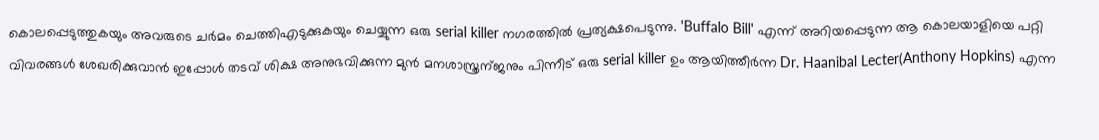കൊലപ്പെടുത്തുകയും അവരുടെ ചർമം ചെത്തിഎടുക്കുകയും ചെയ്യുന്ന ഒരു serial killer നഗരത്തിൽ പ്രത്യക്ഷപെടുന്നു. 'Buffalo Bill' എന്ന് അറിയപ്പെടുന്ന ആ കൊലയാളിയെ പറ്റി വിവരങ്ങൾ ശേഖരിക്കുവാൻ ഇപ്പോൾ തടവ്‌ ശിക്ഷ അനുഭവിക്കുന്ന മുൻ മനശാസ്ത്രന്ജനും പിന്നീട് ഒരു serial killer ഉം ആയിത്തീർന്ന Dr. Haanibal Lecter(Anthony Hopkins) എന്ന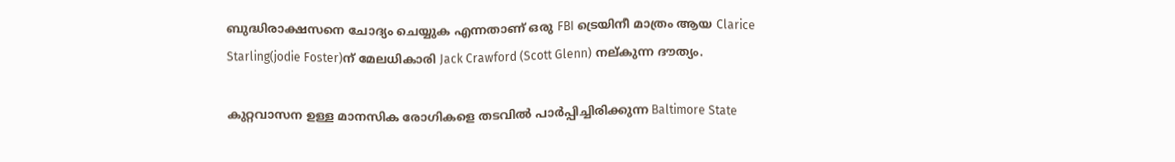ബുദ്ധിരാക്ഷസനെ ചോദ്യം ചെയ്യുക എന്നതാണ് ഒരു FBI ട്രെയിനീ മാത്രം ആയ Clarice Starling(jodie Foster)ന് മേലധികാരി Jack Crawford (Scott Glenn) നല്കുന്ന ദൗത്യം.

കുറ്റവാസന ഉള്ള മാനസിക രോഗികളെ തടവിൽ പാർപ്പിച്ചിരിക്കുന്ന Baltimore State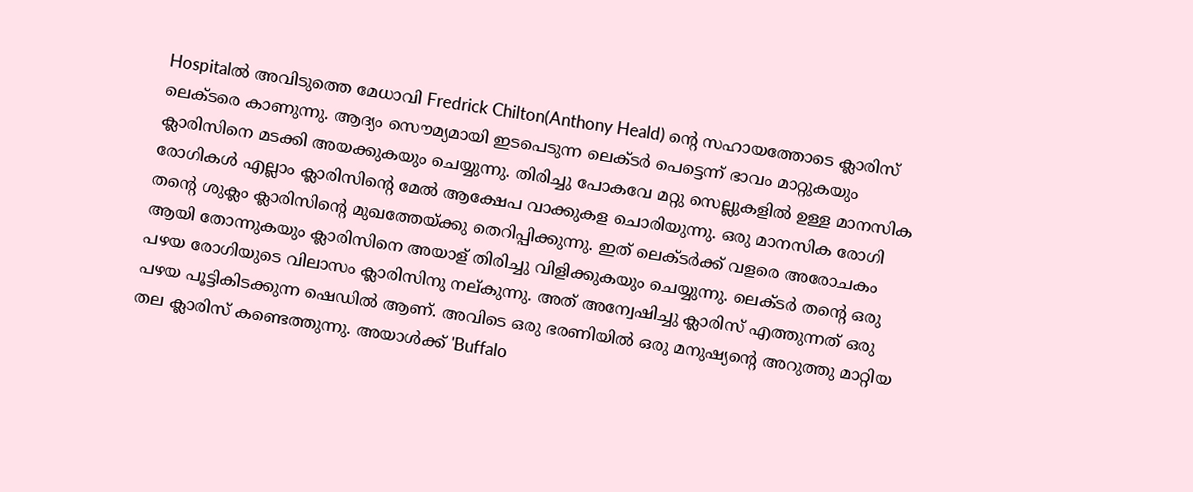Hospitalൽ അവിടുത്തെ മേധാവി Fredrick Chilton(Anthony Heald) ന്റെ സഹായത്തോടെ ക്ലാരിസ് ലെക്ടരെ കാണുന്നു. ആദ്യം സൌമ്യമായി ഇടപെടുന്ന ലെക്ടർ പെട്ടെന്ന് ഭാവം മാറ്റുകയും ക്ലാരിസിനെ മടക്കി അയക്കുകയും ചെയ്യുന്നു. തിരിച്ചു പോകവേ മറ്റു സെല്ലുകളിൽ ഉള്ള മാനസിക രോഗികൾ എല്ലാം ക്ലാരിസിന്റെ മേൽ ആക്ഷേപ വാക്കുകള ചൊരിയുന്നു. ഒരു മാനസിക രോഗി തന്റെ ശുക്ലം ക്ലാരിസിന്റെ മുഖത്തേയ്ക്കു തെറിപ്പിക്കുന്നു. ഇത് ലെക്ടർക്ക് വളരെ അരോചകം ആയി തോന്നുകയും ക്ലാരിസിനെ അയാള് തിരിച്ചു വിളിക്കുകയും ചെയ്യുന്നു. ലെക്ടർ തന്റെ ഒരു പഴയ രോഗിയുടെ വിലാസം ക്ലാരിസിനു നല്കുന്നു. അത് അന്വേഷിച്ചു ക്ലാരിസ് എത്തുന്നത് ഒരു പഴയ പൂട്ടികിടക്കുന്ന ഷെഡിൽ ആണ്. അവിടെ ഒരു ഭരണിയിൽ ഒരു മനുഷ്യന്റെ അറുത്തു മാറ്റിയ തല ക്ലാരിസ് കണ്ടെത്തുന്നു. അയാൾക്ക് 'Buffalo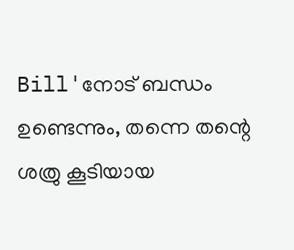Bill'നോട് ബന്ധം ഉണ്ടെന്നും, തന്നെ തന്റെ ശത്രു കൂടിയായ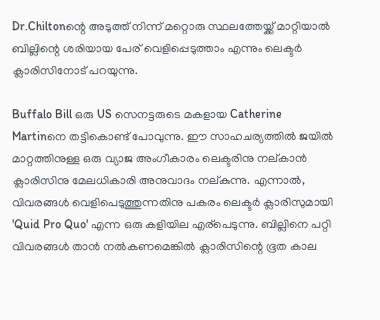Dr.Chiltonന്റെ അടുത്ത് നിന്ന് മറ്റൊരു സ്ഥലത്തേയ്ക്ക് മാറ്റിയാൽ ബില്ലിന്റെ ശരിയായ പേര് വെളിപ്പെടുത്താം എന്നും ലെക്ടർ ക്ലാരിസിനോട് പറയുന്നു.

Buffalo Bill ഒരു US സെനട്ടരുടെ മകളായ Catherine Martinനെ തട്ടികൊണ്ട് പോവുന്നു. ഈ സാഹചര്യത്തിൽ ജയിൽ മാറ്റത്തിനുള്ള ഒരു വ്യാജ അംഗീകാരം ലെക്ടരിനു നല്കാൻ ക്ലാരിസിനു മേലധികാരി അനുവാദം നല്കുന്നു. എന്നാൽ, വിവരങ്ങൾ വെളിപെടുത്തുന്നതിനു പകരം ലെക്ടർ ക്ലാരിസുമായി 'Quid Pro Quo' എന്ന ഒരു കളിയില എര്പെടുന്നു. ബില്ലിനെ പറ്റി വിവരങ്ങൾ താൻ നൽകണമെങ്കിൽ ക്ലാരിസിന്റെ ഭൂത കാല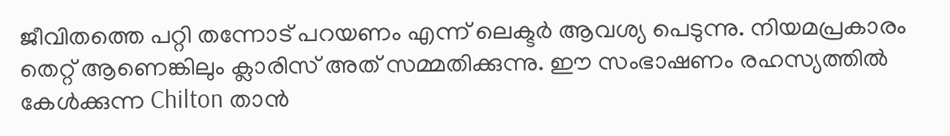ജീവിതത്തെ പറ്റി തന്നോട് പറയണം എന്ന് ലെക്ടർ ആവശ്യ പെടുന്നു. നിയമപ്രകാരം തെറ്റ് ആണെങ്കിലും ക്ലാരിസ് അത് സമ്മതിക്കുന്നു. ഈ സംഭാഷണം രഹസ്യത്തിൽ കേൾക്കുന്ന Chilton താൻ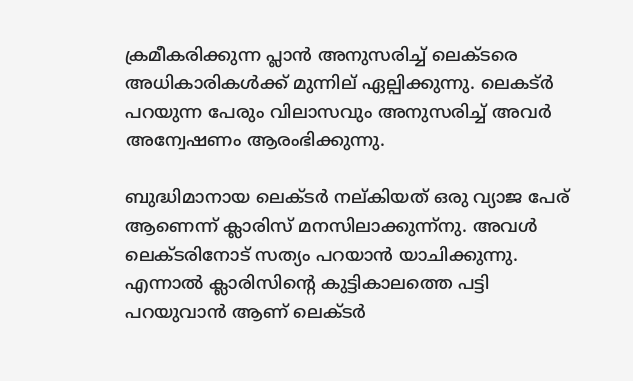ക്രമീകരിക്കുന്ന പ്ലാൻ അനുസരിച്ച് ലെക്ടരെ അധികാരികൾക്ക് മുന്നില് ഏല്പിക്കുന്നു. ലെകട്ർ പറയുന്ന പേരും വിലാസവും അനുസരിച്ച് അവർ അന്വേഷണം ആരംഭിക്കുന്നു.

ബുദ്ധിമാനായ ലെക്ടർ നല്കിയത് ഒരു വ്യാജ പേര് ആണെന്ന് ക്ലാരിസ് മനസിലാക്കുന്ന്നു. അവൾ ലെക്ടരിനോട് സത്യം പറയാൻ യാചിക്കുന്നു. എന്നാൽ ക്ലാരിസിന്റെ കുട്ടികാലത്തെ പട്ടി പറയുവാൻ ആണ് ലെക്ടർ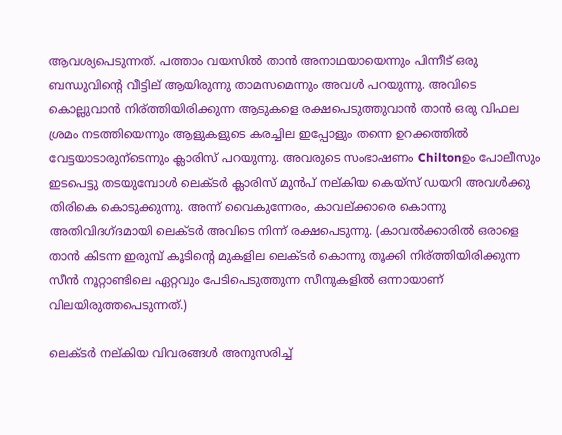ആവശ്യപെടുന്നത്. പത്താം വയസിൽ താൻ അനാഥയായെന്നും പിന്നീട് ഒരു ബന്ധുവിന്റെ വീട്ടില് ആയിരുന്നു താമസമെന്നും അവൾ പറയുന്നു. അവിടെ കൊല്ലുവാൻ നിര്ത്തിയിരിക്കുന്ന ആടുകളെ രക്ഷപെടുത്തുവാൻ താൻ ഒരു വിഫല ശ്രമം നടത്തിയെന്നും ആളുകളുടെ കരച്ചില ഇപ്പോളും തന്നെ ഉറക്കത്തിൽ വേട്ടയാടാരുന്ടെന്നും ക്ലാരിസ് പറയുന്നു. അവരുടെ സംഭാഷണം Chiltonഉം പോലീസും ഇടപെട്ടു തടയുമ്പോൾ ലെക്ടർ ക്ലാരിസ് മുൻപ് നല്കിയ കെയ്സ് ഡയറി അവൾക്കു തിരികെ കൊടുക്കുന്നു. അന്ന് വൈകുന്നേരം, കാവല്ക്കാരെ കൊന്നു അതിവിദഗ്ദമായി ലെക്ടർ അവിടെ നിന്ന് രക്ഷപെടുന്നു. (കാവൽക്കാരിൽ ഒരാളെ താൻ കിടന്ന ഇരുമ്പ് കൂടിന്റെ മുകളില ലെക്ടർ കൊന്നു തൂക്കി നിര്ത്തിയിരിക്കുന്ന സീൻ നൂറ്റാണ്ടിലെ ഏറ്റവും പേടിപെടുത്തുന്ന സീനുകളിൽ ഒന്നായാണ് വിലയിരുത്തപെടുന്നത്.)

ലെക്ടർ നല്കിയ വിവരങ്ങൾ അനുസരിച്ച്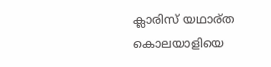ക്ലാരിസ് യഥാര്ത കൊലയാളിയെ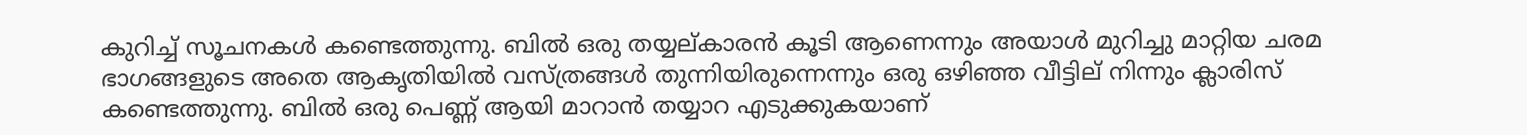കുറിച്ച് സൂചനകൾ കണ്ടെത്തുന്നു. ബിൽ ഒരു തയ്യല്കാരൻ കൂടി ആണെന്നും അയാൾ മുറിച്ചു മാറ്റിയ ചരമ ഭാഗങ്ങളുടെ അതെ ആകൃതിയിൽ വസ്ത്രങ്ങൾ തുന്നിയിരുന്നെന്നും ഒരു ഒഴിഞ്ഞ വീട്ടില് നിന്നും ക്ലാരിസ് കണ്ടെത്തുന്നു. ബിൽ ഒരു പെണ്ണ് ആയി മാറാൻ തയ്യാറ എടുക്കുകയാണ്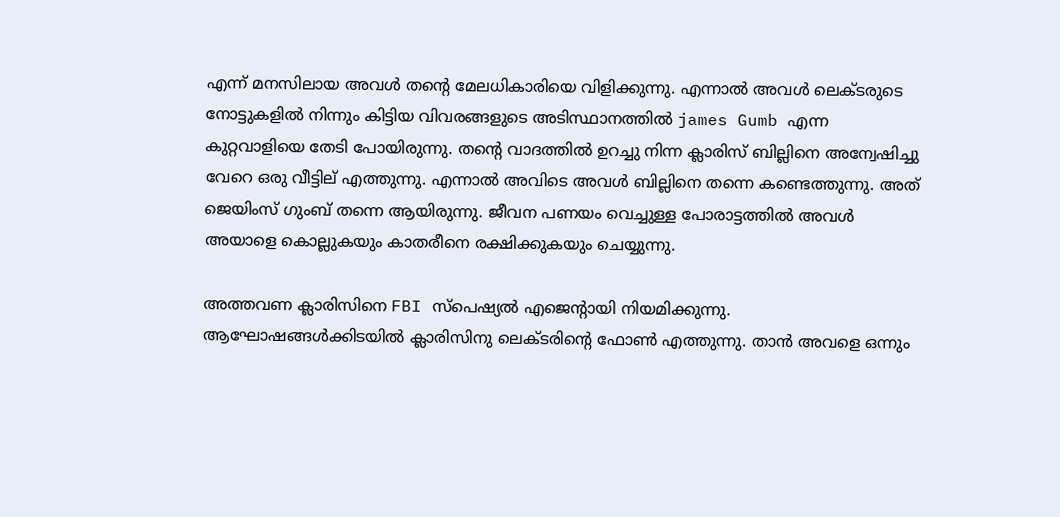എന്ന് മനസിലായ അവൾ തന്റെ മേലധികാരിയെ വിളിക്കുന്നു. എന്നാൽ അവൾ ലെക്ടരുടെ നോട്ടുകളിൽ നിന്നും കിട്ടിയ വിവരങ്ങളുടെ അടിസ്ഥാനത്തിൽ james Gumb എന്ന കുറ്റവാളിയെ തേടി പോയിരുന്നു. തന്റെ വാദത്തിൽ ഉറച്ചു നിന്ന ക്ലാരിസ് ബില്ലിനെ അന്വേഷിച്ചു വേറെ ഒരു വീട്ടില് എത്തുന്നു. എന്നാൽ അവിടെ അവൾ ബില്ലിനെ തന്നെ കണ്ടെത്തുന്നു. അത് ജെയിംസ്‌ ഗുംബ് തന്നെ ആയിരുന്നു. ജീവന പണയം വെച്ചുള്ള പോരാട്ടത്തിൽ അവൾ അയാളെ കൊല്ലുകയും കാതരീനെ രക്ഷിക്കുകയും ചെയ്യുന്നു.

അത്തവണ ക്ലാരിസിനെ FBI സ്പെഷ്യൽ എജെന്റായി നിയമിക്കുന്നു. ആഘോഷങ്ങൾക്കിടയിൽ ക്ലാരിസിനു ലെക്ടരിന്റെ ഫോണ്‍ എത്തുന്നു. താൻ അവളെ ഒന്നും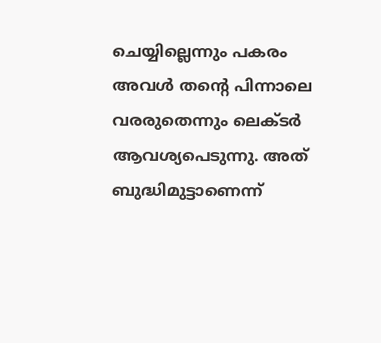ചെയ്യില്ലെന്നും പകരം അവൾ തന്റെ പിന്നാലെ വരരുതെന്നും ലെക്ടർ ആവശ്യപെടുന്നു. അത് ബുദ്ധിമുട്ടാണെന്ന്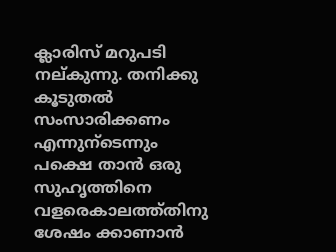ക്ലാരിസ് മറുപടി നല്കുന്നു. തനിക്കു കൂടുതൽ സംസാരിക്കണം എന്നുന്ടെന്നും പക്ഷെ താൻ ഒരു സുഹൃത്തിനെ വളരെകാലത്ത്തിനു ശേഷം ക്കാണാൻ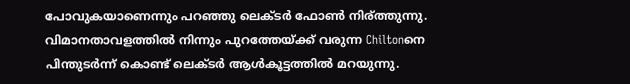പോവുകയാണെന്നും പറഞ്ഞു ലെക്ടർ ഫോണ്‍ നിര്ത്തുന്നു. വിമാനതാവളത്തിൽ നിന്നും പുറത്തേയ്ക്ക് വരുന്ന Chiltonനെ പിന്തുടർന്ന് കൊണ്ട് ലെക്ടർ ആൾകൂട്ടത്തിൽ മറയുന്നു.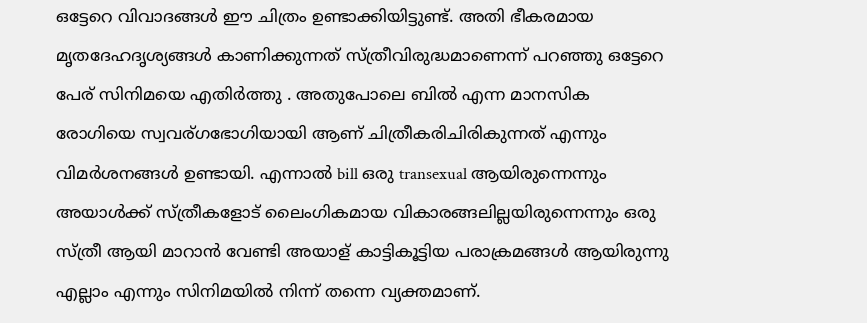ഒട്ടേറെ വിവാദങ്ങൾ ഈ ചിത്രം ഉണ്ടാക്കിയിട്ടുണ്ട്. അതി ഭീകരമായ മൃതദേഹദൃശ്യങ്ങൾ കാണിക്കുന്നത് സ്ത്രീവിരുദ്ധമാണെന്ന് പറഞ്ഞു ഒട്ടേറെ പേര് സിനിമയെ എതിർത്തു . അതുപോലെ ബിൽ എന്ന മാനസിക രോഗിയെ സ്വവര്ഗഭോഗിയായി ആണ് ചിത്രീകരിചിരികുന്നത് എന്നും വിമർശനങ്ങൾ ഉണ്ടായി. എന്നാൽ bill ഒരു transexual ആയിരുന്നെന്നും അയാൾക്ക്‌ സ്ത്രീകളോട് ലൈംഗികമായ വികാരങ്ങലില്ലയിരുന്നെന്നും ഒരു സ്ത്രീ ആയി മാറാൻ വേണ്ടി അയാള് കാട്ടികൂട്ടിയ പരാക്രമങ്ങൾ ആയിരുന്നു എല്ലാം എന്നും സിനിമയിൽ നിന്ന് തന്നെ വ്യക്തമാണ്.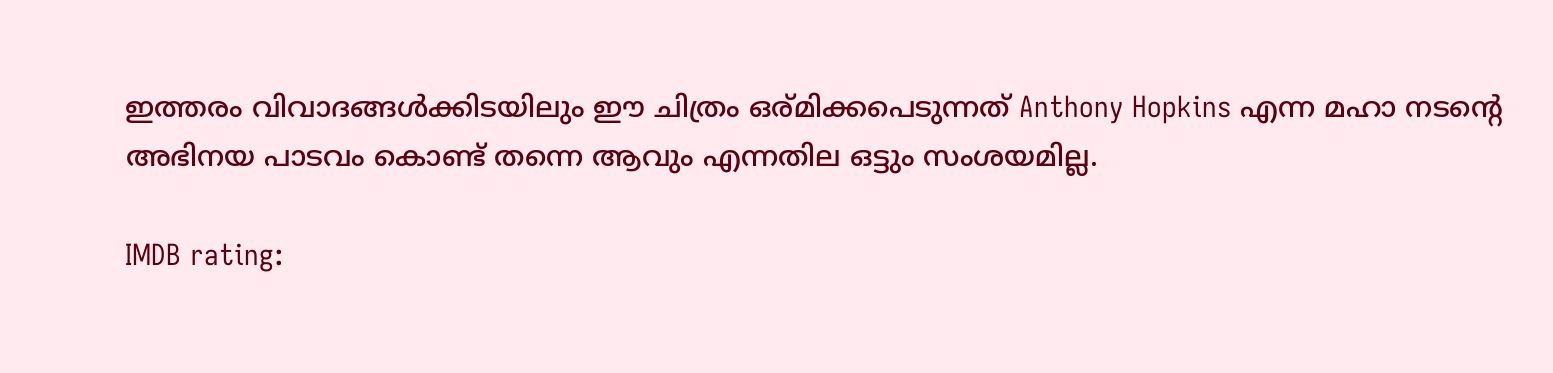ഇത്തരം വിവാദങ്ങൾക്കിടയിലും ഈ ചിത്രം ഒര്മിക്കപെടുന്നത് Anthony Hopkins എന്ന മഹാ നടന്റെ അഭിനയ പാടവം കൊണ്ട് തന്നെ ആവും എന്നതില ഒട്ടും സംശയമില്ല.

IMDB rating: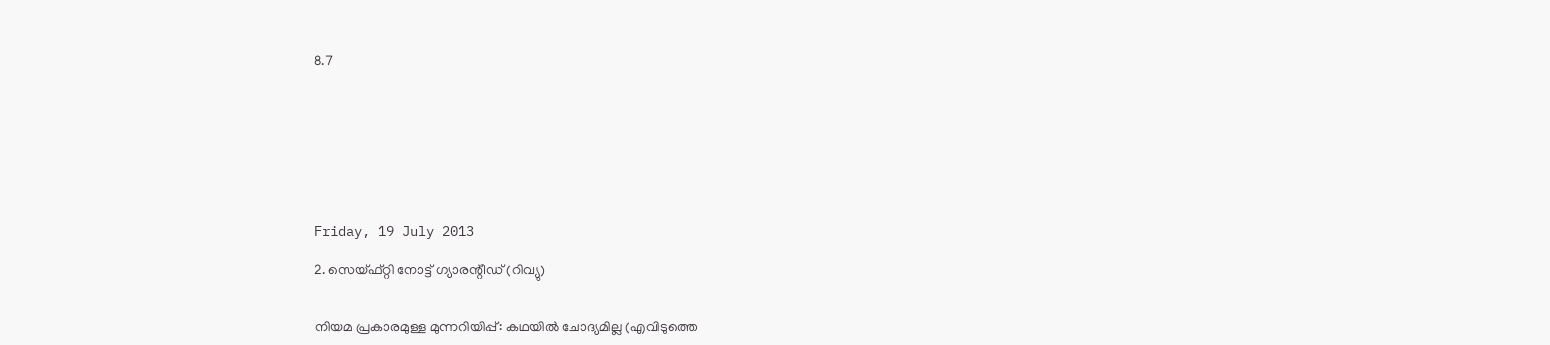8.7








Friday, 19 July 2013

2. സെയ്ഫ്റ്റി നോട്ട് ഗ്യാരന്റീഡ്‌ (റിവ്യു)


നിയമ പ്രകാരമുള്ള മുന്നറിയിപ്പ്: കഥയിൽ ചോദ്യമില്ല (എവിടുത്തെ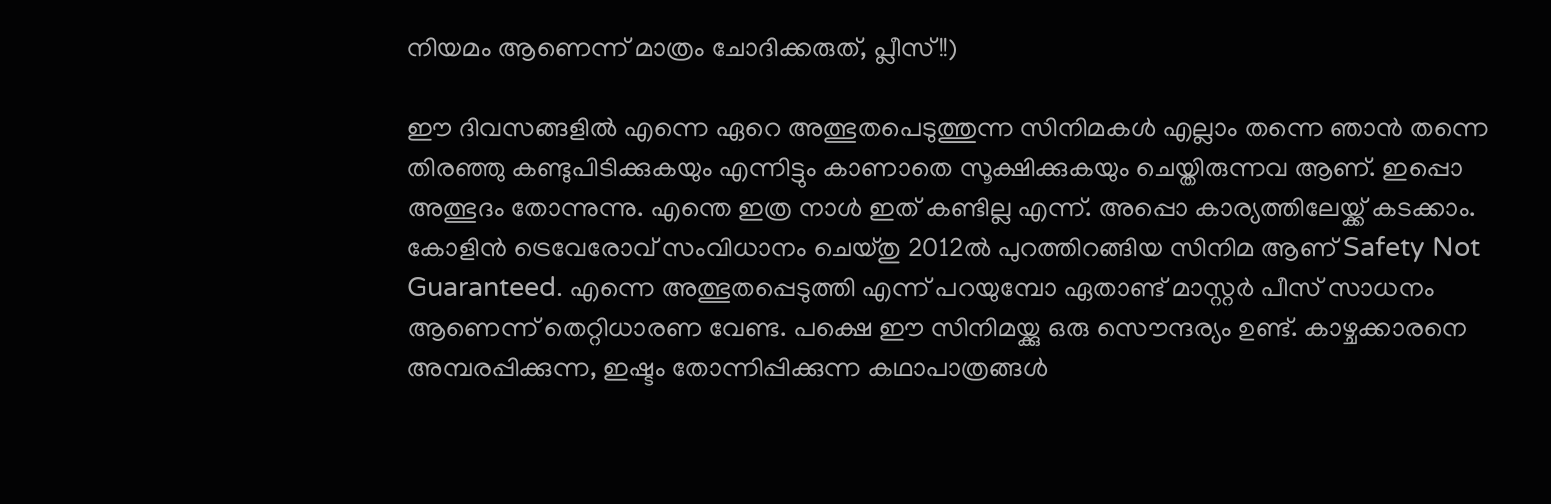നിയമം ആണെന്ന് മാത്രം ചോദിക്കരുത്, പ്ലീസ്!!)

ഈ ദിവസങ്ങളിൽ എന്നെ ഏറെ അത്ഭുതപെടുത്തുന്ന സിനിമകൾ എല്ലാം തന്നെ ഞാൻ തന്നെ തിരഞ്ഞു കണ്ടുപിടിക്കുകയും എന്നിട്ടും കാണാതെ സൂക്ഷിക്കുകയും ചെയ്തിരുന്നവ ആണ്. ഇപ്പൊ അത്ഭുദം തോന്നുന്നു. എന്തെ ഇത്ര നാൾ ഇത് കണ്ടില്ല എന്ന്. അപ്പൊ കാര്യത്തിലേയ്ക്ക് കടക്കാം. കോളിൻ ട്രെവേരോവ് സംവിധാനം ചെയ്തു 2012ൽ പുറത്തിറങ്ങിയ സിനിമ ആണ് Safety Not Guaranteed. എന്നെ അത്ഭുതപ്പെടുത്തി എന്ന് പറയുമ്പോ ഏതാണ്ട് മാസ്റ്റർ പീസ്‌ സാധനം ആണെന്ന് തെറ്റിധാരണ വേണ്ട. പക്ഷെ ഈ സിനിമയ്ക്കു ഒരു സൌന്ദര്യം ഉണ്ട്. കാഴ്ചക്കാരനെ അമ്പരപ്പിക്കുന്ന, ഇഷ്ടം തോന്നിപ്പിക്കുന്ന കഥാപാത്രങ്ങൾ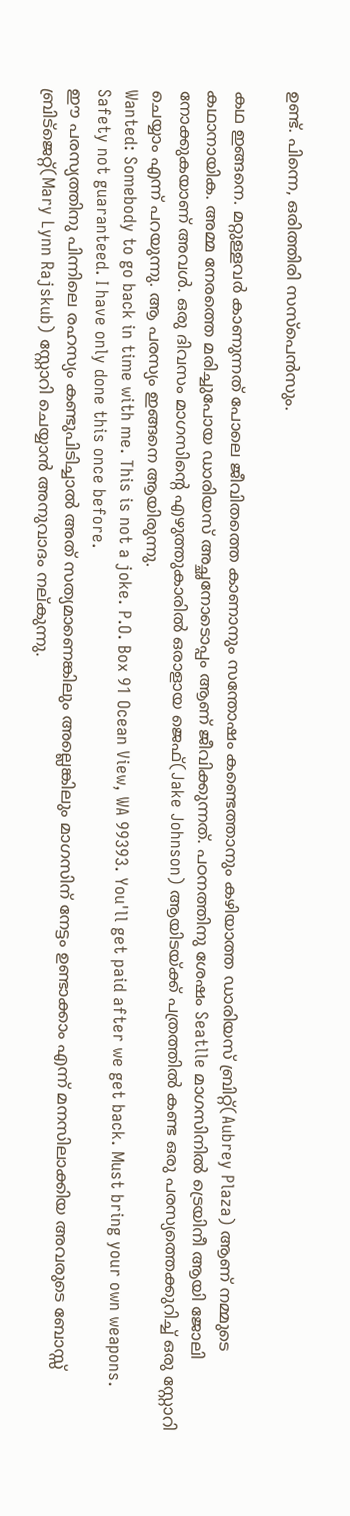ഉണ്ട്. പിന്നെ, ഒരിത്തിരി സസ്പെൻസും.

കഥ ഇങ്ങനെ. മറ്റുള്ളവർ കാണുന്നത് പോലെ ജീവിതത്തെ കാണാനും സന്തോഷം കണ്ടെത്താനും കഴിയാത്ത ഡാരിയസ് ബ്രിറ്റ്(Aubrey Plaza) ആണ് നമ്മുടെ കഥാനായിക. അമ്മ നേരത്തെ മരിച്ചുപോയ ഡാരിയസ് അച്ഛനോടൊപ്പം ആണ് ജീവിക്കുന്നത്. പഠനത്തിനു ശേഷം Seatlle മാഗസിനിൽ ട്രെയിനീ ആയി ജോലി നോക്കുകയാണ് അവൾ. ഒരു ദിവസം മാഗസിന്റെ എഴുത്തുകാരിൽ ഒരാളായ ജെഫ്(Jake Johnson) ആയിടയ്ക്ക് പത്രത്തിൽ കണ്ട ഒരു പരസ്യത്തെക്കുറിച്ച് ഒരു സ്റ്റോറി ചെയ്യാം എന്ന് പറയുന്നു. ആ പരസ്യം ഇങ്ങനെ ആയിരുന്നു.
Wanted: Somebody to go back in time with me. This is not a joke. P.O. Box 91 Ocean View, WA 99393. You'll get paid after we get back. Must bring your own weapons. Safety not guaranteed. I have only done this once before.
ഈ പരസ്യത്തിനു പിന്നിലെ രഹസ്യം കണ്ടുപിടിച്ചാൽ അത് സത്യമാണെങ്കിലും അല്ലെങ്കിലും മാഗസിന് നേട്ടം ഉണ്ടാക്കാം എന്ന് മനസിലാക്കിയ അവരുടെ ബോസ്സ് ബ്രിട്ജെറ്റ്(Mary Lynn Rajskub) സ്റ്റോറി ചെയ്യാൻ അനുവാദം നല്കുന്നു.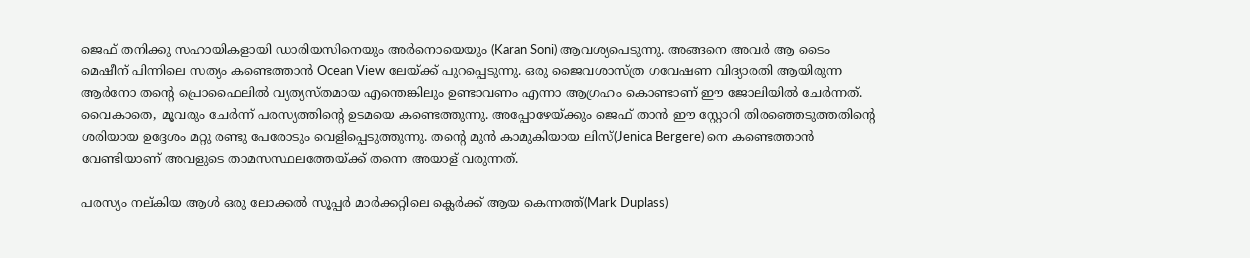ജെഫ് തനിക്കു സഹായികളായി ഡാരിയസിനെയും അർനൊയെയും (Karan Soni) ആവശ്യപെടുന്നു. അങ്ങനെ അവർ ആ ടൈം മെഷീന് പിന്നിലെ സത്യം കണ്ടെത്താൻ Ocean View ലേയ്ക്ക് പുറപ്പെടുന്നു. ഒരു ജൈവശാസ്ത്ര ഗവേഷണ വിദ്യാരതി ആയിരുന്ന ആർനോ തന്റെ പ്രൊഫൈലിൽ വ്യത്യസ്തമായ എന്തെങ്കിലും ഉണ്ടാവണം എന്നാ ആഗ്രഹം കൊണ്ടാണ് ഈ ജോലിയിൽ ചേർന്നത്‌. വൈകാതെ, മൂവരും ചേർന്ന് പരസ്യത്തിന്റെ ഉടമയെ കണ്ടെത്തുന്നു. അപ്പോഴേയ്ക്കും ജെഫ് താൻ ഈ സ്റ്റോറി തിരഞ്ഞെടുത്തതിന്റെ ശരിയായ ഉദ്ദേശം മറ്റു രണ്ടു പേരോടും വെളിപ്പെടുത്തുന്നു. തന്റെ മുൻ കാമുകിയായ ലിസ്(Jenica Bergere) നെ കണ്ടെത്താൻ വേണ്ടിയാണ് അവളുടെ താമസസ്ഥലത്തേയ്ക്ക് തന്നെ അയാള് വരുന്നത്.

പരസ്യം നല്കിയ ആൾ ഒരു ലോക്കൽ സൂപ്പർ മാർക്കറ്റിലെ ക്ലെർക്ക്‌ ആയ കെന്നത്ത്(Mark Duplass)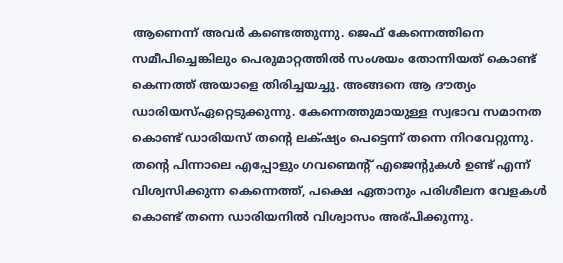ആണെന്ന് അവർ കണ്ടെത്തുന്നു. ജെഫ് കേന്നെത്തിനെ സമീപിച്ചെങ്കിലും പെരുമാറ്റത്തിൽ സംശയം തോന്നിയത് കൊണ്ട് കെന്നത്ത് അയാളെ തിരിച്ചയച്ചു. അങ്ങനെ ആ ദൗത്യം ഡാരിയസ്ഏറ്റെടുക്കുന്നു. കേന്നെത്തുമായുള്ള സ്വഭാവ സമാനത കൊണ്ട് ഡാരിയസ് തന്റെ ലക്‌ഷ്യം പെട്ടെന്ന് തന്നെ നിറവേറ്റുന്നു. തന്റെ പിന്നാലെ എപ്പോളും ഗവണ്മെന്റ് എജെന്റുകൾ ഉണ്ട് എന്ന് വിശ്വസിക്കുന്ന കെന്നെത്ത്, പക്ഷെ ഏതാനും പരിശീലന വേളകൾ കൊണ്ട് തന്നെ ഡാരിയനിൽ വിശ്വാസം അര്പിക്കുന്നു.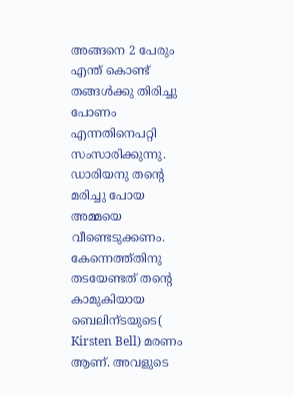അങ്ങനെ 2 പേരും എന്ത് കൊണ്ട് തങ്ങൾക്കു തിരിച്ചു പോണം എന്നതിനെപറ്റി സംസാരിക്കുന്നു. ഡാരിയനു തന്റെ മരിച്ചു പോയ അമ്മയെ വീണ്ടെടുക്കണം. കേന്നെത്ത്തിനു  തടയേണ്ടത് തന്റെ കാമുകിയായ ബെലിന്ടയുടെ( Kirsten Bell) മരണം ആണ്. അവളുടെ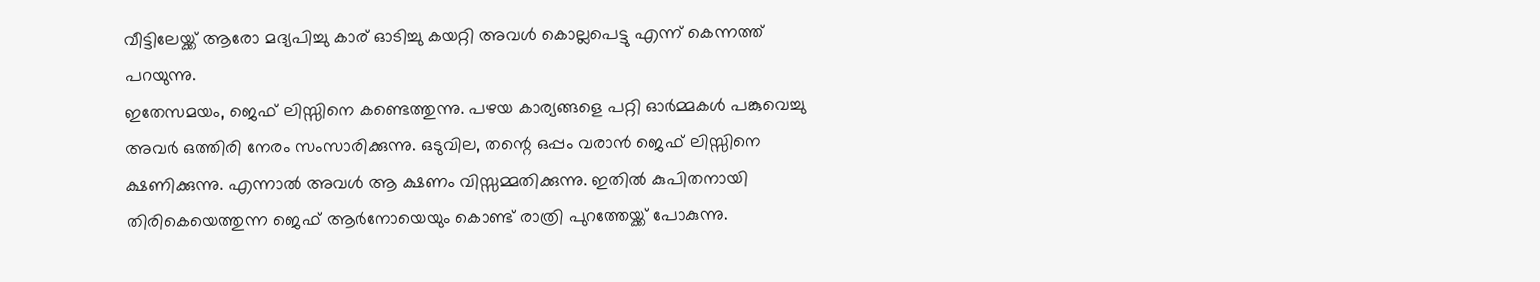വീട്ടിലേയ്ക്ക് ആരോ മദ്യപിച്ചു കാര് ഓടിച്ചു കയറ്റി അവൾ കൊല്ലപെട്ടു എന്ന് കെന്നത്ത് പറയുന്നു.
ഇതേസമയം, ജെഫ് ലിസ്സിനെ കണ്ടെത്തുന്നു. പഴയ കാര്യങ്ങളെ പറ്റി ഓർമ്മകൾ പങ്കുവെച്ചു അവർ ഒത്തിരി നേരം സംസാരിക്കുന്നു. ഒടുവില, തന്റെ ഒപ്പം വരാൻ ജെഫ് ലിസ്സിനെ ക്ഷണിക്കുന്നു. എന്നാൽ അവൾ ആ ക്ഷണം വിസ്സമ്മതിക്കുന്നു. ഇതിൽ കുപിതനായി തിരികെയെത്തുന്ന ജെഫ് ആർനോയെയും കൊണ്ട് രാത്രി പുറത്തേയ്ക്ക് പോകുന്നു.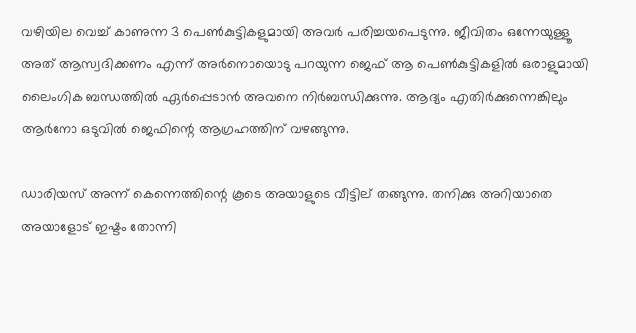വഴിയില വെച്ച് കാണുന്ന 3 പെണ്‍കുട്ടികളുമായി അവർ പരിച്ചയപെടുന്നു. ജീവിതം ഒന്നേയുള്ളൂ അത് ആസ്വദിക്കണം എന്ന് അർനൊയൊടു പറയുന്ന ജെഫ് ആ പെണ്‍കുട്ടികളിൽ ഒരാളുമായി ലൈംഗിക ബന്ധത്തിൽ ഏർപ്പെടാൻ അവനെ നിർബന്ധിക്കുന്നു. ആദ്യം എതിർക്കുന്നെങ്കിലും ആർനോ ഒടുവിൽ ജെഫിന്റെ ആഗ്രഹത്തിന് വഴങ്ങുന്നു.

ഡാരിയസ് അന്ന് കെന്നെത്തിന്റെ കൂടെ അയാളുടെ വീട്ടില് തങ്ങുന്നു. തനിക്കു അറിയാതെ അയാളോട് ഇഷ്ടം തോന്നി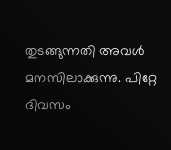തുടങ്ങുന്നതി അവൾ മനസിലാക്കുന്നു. പിറ്റേ ദിവസം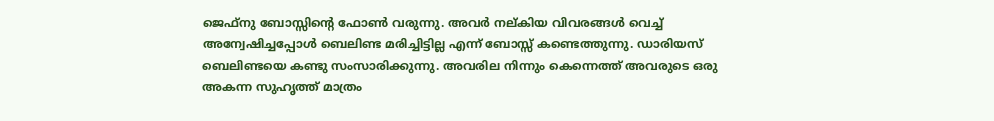ജെഫ്നു ബോസ്സിന്റെ ഫോണ്‍ വരുന്നു. അവർ നല്കിയ വിവരങ്ങൾ വെച്ച് അന്വേഷിച്ചപ്പോൾ ബെലിണ്ട മരിച്ചിട്ടില്ല എന്ന് ബോസ്സ് കണ്ടെത്തുന്നു. ഡാരിയസ് ബെലിണ്ടയെ കണ്ടു സംസാരിക്കുന്നു. അവരില നിന്നും കെന്നെത്ത് അവരുടെ ഒരു അകന്ന സുഹൃത്ത്‌ മാത്രം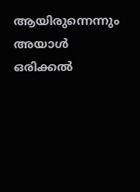ആയിരുന്നെന്നും അയാൾ ഒരിക്കൽ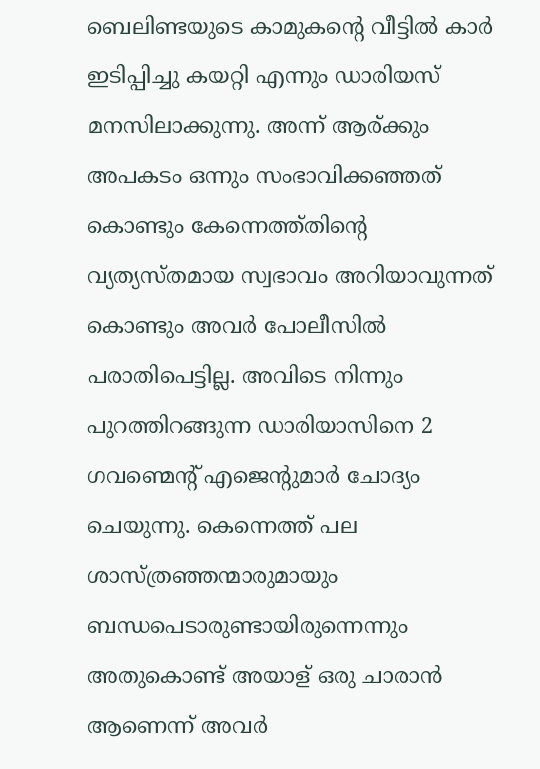ബെലിണ്ടയുടെ കാമുകന്റെ വീട്ടിൽ കാർ ഇടിപ്പിച്ചു കയറ്റി എന്നും ഡാരിയസ് മനസിലാക്കുന്നു. അന്ന് ആര്ക്കും അപകടം ഒന്നും സംഭാവിക്കഞ്ഞത് കൊണ്ടും കേന്നെത്ത്തിന്റെ വ്യത്യസ്തമായ സ്വഭാവം അറിയാവുന്നത് കൊണ്ടും അവർ പോലീസിൽ പരാതിപെട്ടില്ല. അവിടെ നിന്നും പുറത്തിറങ്ങുന്ന ഡാരിയാസിനെ 2 ഗവണ്മെന്റ് എജെന്റുമാർ ചോദ്യം ചെയുന്നു. കെന്നെത്ത് പല ശാസ്ത്രഞ്ഞന്മാരുമായും ബന്ധപെടാരുണ്ടായിരുന്നെന്നും അതുകൊണ്ട് അയാള് ഒരു ചാരാൻ ആണെന്ന് അവർ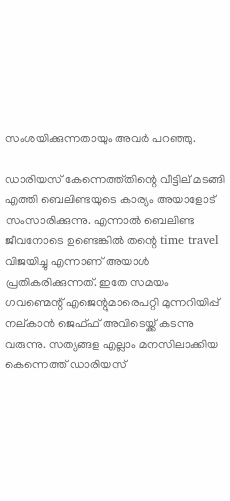സംശയിക്കുന്നതായും അവർ പറഞ്ഞു.

ഡാരിയസ് കേന്നെത്ത്തിന്റെ വീട്ടില് മടങ്ങി എത്തി ബെലിണ്ടയുടെ കാര്യം അയാളോട് സംസാരിക്കുന്നു. എന്നാൽ ബെലിണ്ട ജീവനോടെ ഉണ്ടെങ്കിൽ തന്റെ time travel വിജയിച്ചു എന്നാണ് അയാൾ പ്രതികരിക്കുന്നത്. ഇതേ സമയം ഗവണ്മെന്റ് എജെന്റുമാരെപറ്റി മുന്നറിയിപ്പ് നല്കാൻ ജെഫ്ഫ് അവിടെയ്ക്ക് കടന്നു വരുന്നു. സത്യങ്ങള എല്ലാം മനസിലാക്കിയ കെന്നെത്ത് ഡാരിയസ്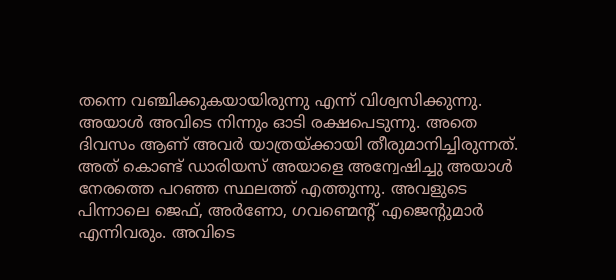തന്നെ വഞ്ചിക്കുകയായിരുന്നു എന്ന് വിശ്വസിക്കുന്നു. അയാൾ അവിടെ നിന്നും ഓടി രക്ഷപെടുന്നു. അതെ ദിവസം ആണ് അവർ യാത്രയ്ക്കായി തീരുമാനിച്ചിരുന്നത്. അത് കൊണ്ട് ഡാരിയസ് അയാളെ അന്വേഷിച്ചു അയാൾ നേരത്തെ പറഞ്ഞ സ്ഥലത്ത് എത്തുന്നു. അവളുടെ പിന്നാലെ ജെഫ്, അർണോ, ഗവണ്മെന്റ് എജെന്റുമാർ എന്നിവരും. അവിടെ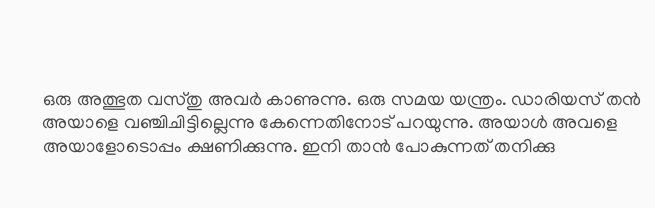ഒരു അത്ഭുത വസ്തു അവർ കാണുന്നു. ഒരു സമയ യന്ത്രം. ഡാരിയസ് തൻ അയാളെ വഞ്ചിചിട്ടില്ലെന്നു കേന്നെതിനോട് പറയുന്നു. അയാൾ അവളെ അയാളോടൊപ്പം ക്ഷണിക്കുന്നു. ഇനി താൻ പോകുന്നത് തനിക്കു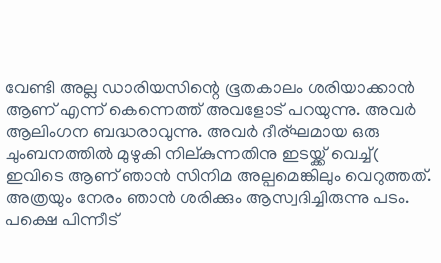വേണ്ടി അല്ല ഡാരിയസിന്റെ ഭൂതകാലം ശരിയാക്കാൻ ആണ് എന്ന് കെന്നെത്ത് അവളോട്‌ പറയുന്നു. അവർ ആലിംഗന ബദ്ധരാവുന്നു. അവർ ദീര്ഘമായ ഒരു ചുംബനത്തിൽ മുഴുകി നില്കുന്നതിനു ഇടയ്ക്ക് വെച്ച്( ഇവിടെ ആണ് ഞാൻ സിനിമ അല്പമെങ്കിലും വെറുത്തത്. അത്രയും നേരം ഞാൻ ശരിക്കും ആസ്വദിച്ചിരുന്നു പടം. പക്ഷെ പിന്നീട്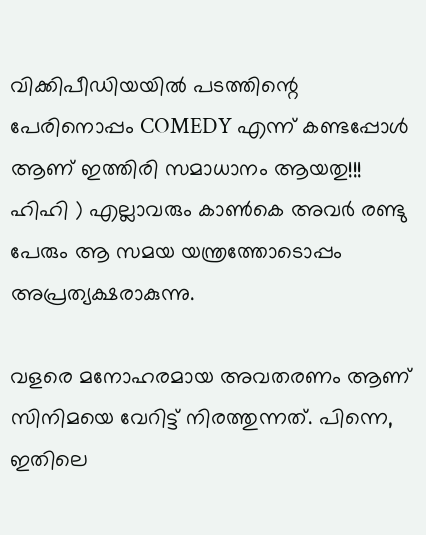വിക്കിപീഡിയയിൽ പടത്തിന്റെ പേരിനൊപ്പം COMEDY എന്ന് കണ്ടപ്പോൾ ആണ് ഇത്തിരി സമാധാനം ആയതു!!! ഹിഹി ) എല്ലാവരും കാണ്‍കെ അവർ രണ്ടു പേരും ആ സമയ യന്ത്രത്തോടൊപ്പം അപ്രത്യക്ഷരാകുന്നു.

വളരെ മനോഹരമായ അവതരണം ആണ് സിനിമയെ വേറിട്ട്‌ നിരത്തുന്നത്. പിന്നെ, ഇതിലെ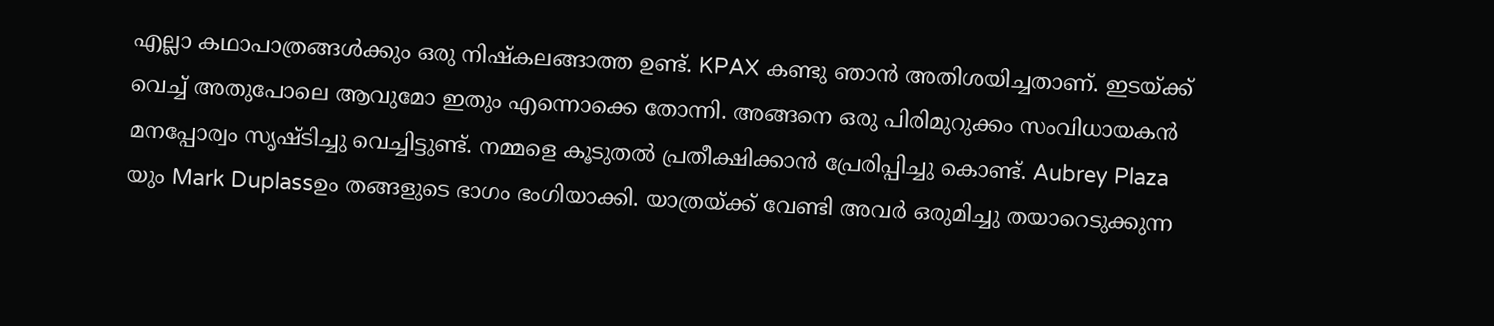എല്ലാ കഥാപാത്രങ്ങൾക്കും ഒരു നിഷ്കലങ്ങാത്ത ഉണ്ട്. KPAX കണ്ടു ഞാൻ അതിശയിച്ചതാണ്. ഇടയ്ക്ക് വെച്ച് അതുപോലെ ആവുമോ ഇതും എന്നൊക്കെ തോന്നി. അങ്ങനെ ഒരു പിരിമുറുക്കം സംവിധായകൻ മനപ്പോര്വം സൃഷ്ടിച്ചു വെച്ചിട്ടുണ്ട്. നമ്മളെ കൂടുതൽ പ്രതീക്ഷിക്കാൻ പ്രേരിപ്പിച്ചു കൊണ്ട്. Aubrey Plaza യും Mark Duplassഉം തങ്ങളുടെ ഭാഗം ഭംഗിയാക്കി. യാത്രയ്ക്ക് വേണ്ടി അവർ ഒരുമിച്ചു തയാറെടുക്കുന്ന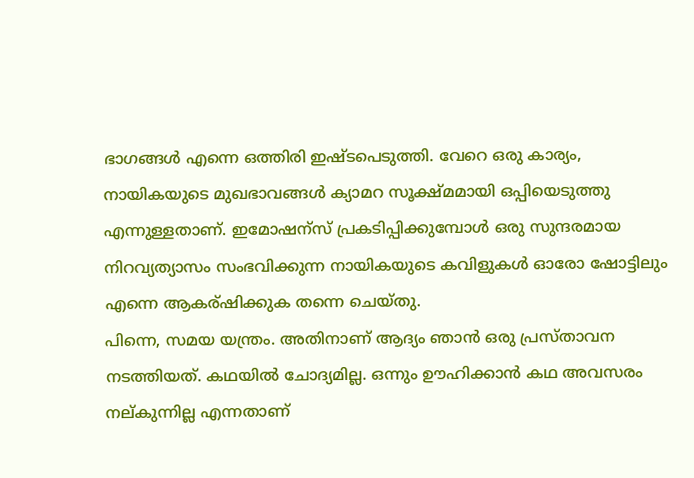ഭാഗങ്ങൾ എന്നെ ഒത്തിരി ഇഷ്ടപെടുത്തി. വേറെ ഒരു കാര്യം, നായികയുടെ മുഖഭാവങ്ങൾ ക്യാമറ സൂക്ഷ്മമായി ഒപ്പിയെടുത്തു എന്നുള്ളതാണ്. ഇമോഷന്സ് പ്രകടിപ്പിക്കുമ്പോൾ ഒരു സുന്ദരമായ നിറവ്യത്യാസം സംഭവിക്കുന്ന നായികയുടെ കവിളുകൾ ഓരോ ഷോട്ടിലും എന്നെ ആകര്ഷിക്കുക തന്നെ ചെയ്തു.
പിന്നെ, സമയ യന്ത്രം. അതിനാണ് ആദ്യം ഞാൻ ഒരു പ്രസ്താവന നടത്തിയത്. കഥയിൽ ചോദ്യമില്ല. ഒന്നും ഊഹിക്കാൻ കഥ അവസരം നല്കുന്നില്ല എന്നതാണ്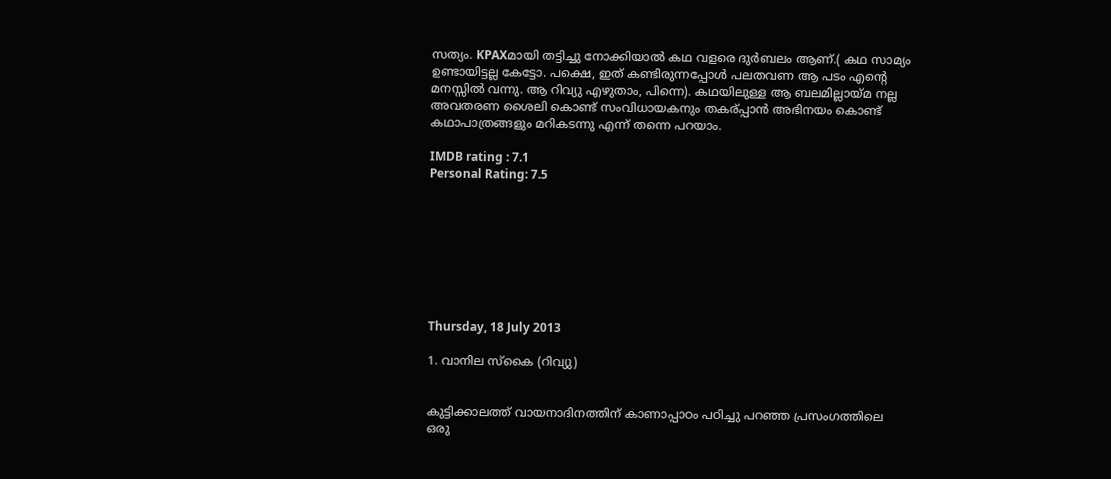സത്യം. KPAXമായി തട്ടിച്ചു നോക്കിയാൽ കഥ വളരെ ദുർബലം ആണ്.( കഥ സാമ്യം ഉണ്ടായിട്ടല്ല കേട്ടോ. പക്ഷെ, ഇത് കണ്ടിരുന്നപ്പോൾ പലതവണ ആ പടം എന്റെ മനസ്സിൽ വന്നു. ആ റിവ്യു എഴുതാം, പിന്നെ). കഥയിലുള്ള ആ ബലമില്ലായ്മ നല്ല അവതരണ ശൈലി കൊണ്ട് സംവിധായകനും തകര്പ്പാൻ അഭിനയം കൊണ്ട് കഥാപാത്രങ്ങളും മറികടന്നു എന്ന് തന്നെ പറയാം.

IMDB rating : 7.1
Personal Rating: 7.5








Thursday, 18 July 2013

1. വാനില സ്കൈ (റിവ്യു)


കുട്ടിക്കാലത്ത് വായനാദിനത്തിന് കാണാപ്പാഠം പഠിച്ചു പറഞ്ഞ പ്രസംഗത്തിലെ ഒരു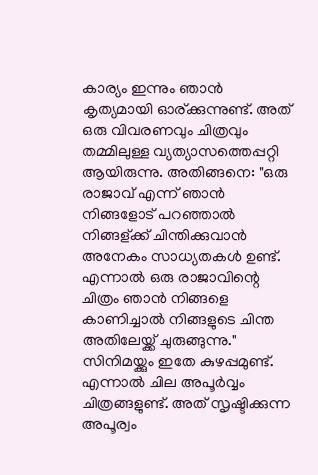കാര്യം ഇന്നും ഞാൻ കൃത്യമായി ഓര്ക്കുന്നുണ്ട്. അത് ഒരു വിവരണവും ചിത്രവും തമ്മിലുള്ള വ്യത്യാസത്തെപ്പറ്റി ആയിരുന്നു. അതിങ്ങനെ: "ഒരു രാജാവ് എന്ന് ഞാൻ നിങ്ങളോട് പറഞ്ഞാൽ നിങ്ങള്ക്ക് ചിന്തിക്കുവാൻ അനേകം സാധ്യതകൾ ഉണ്ട്. എന്നാൽ ഒരു രാജാവിന്റെ ചിത്രം ഞാൻ നിങ്ങളെ കാണിച്ചാൽ നിങ്ങളുടെ ചിന്ത അതിലേയ്ക്ക് ചുരുങ്ങുന്നു." സിനിമയ്ക്കും ഇതേ കുഴപ്പമുണ്ട്. എന്നാൽ ചില അപൂർവ്വം ചിത്രങ്ങളുണ്ട്. അത് സൃഷ്ടിക്കുന്ന അപൂര്വം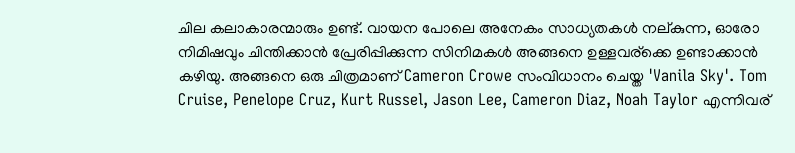ചില കലാകാരന്മാരും ഉണ്ട്. വായന പോലെ അനേകം സാധ്യതകൾ നല്കുന്ന, ഓരോ നിമിഷവും ചിന്തിക്കാൻ പ്രേരിപ്പിക്കുന്ന സിനിമകൾ അങ്ങനെ ഉള്ളവര്ക്കെ ഉണ്ടാക്കാൻ കഴിയു. അങ്ങനെ ഒരു ചിത്രമാണ് Cameron Crowe സംവിധാനം ചെയ്ത 'Vanila Sky'. Tom Cruise, Penelope Cruz, Kurt Russel, Jason Lee, Cameron Diaz, Noah Taylor എന്നിവര്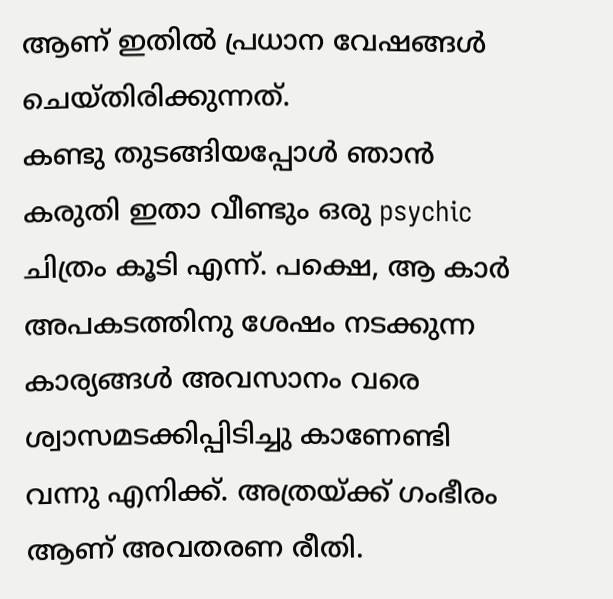ആണ് ഇതിൽ പ്രധാന വേഷങ്ങൾ ചെയ്തിരിക്കുന്നത്.
കണ്ടു തുടങ്ങിയപ്പോൾ ഞാൻ കരുതി ഇതാ വീണ്ടും ഒരു psychic ചിത്രം കൂടി എന്ന്. പക്ഷെ, ആ കാർ അപകടത്തിനു ശേഷം നടക്കുന്ന കാര്യങ്ങൾ അവസാനം വരെ ശ്വാസമടക്കിപ്പിടിച്ചു കാണേണ്ടി വന്നു എനിക്ക്. അത്രയ്ക്ക് ഗംഭീരം ആണ് അവതരണ രീതി.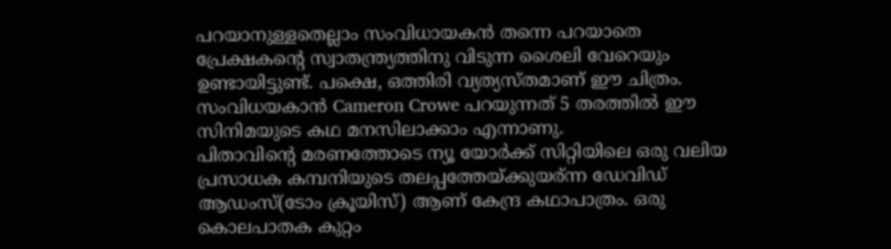പറയാനുള്ളതെല്ലാം സംവിധായകൻ തന്നെ പറയാതെ പ്രേക്ഷകന്റെ സ്വാതന്ത്ര്യത്തിനു വിടുന്ന ശൈലി വേറെയും ഉണ്ടായിട്ടുണ്ട്. പക്ഷെ, ഒത്തിരി വ്യത്യസ്തമാണ് ഈ ചിത്രം. സംവിധയകാൻ Cameron Crowe പറയുന്നത് 5 തരത്തിൽ ഈ സിനിമയുടെ കഥ മനസിലാക്കാം എന്നാണു.
പിതാവിന്റെ മരണത്തോടെ ന്യൂ യോർക്ക്‌ സിറ്റിയിലെ ഒരു വലിയ പ്രസാധക കമ്പനിയുടെ തലപ്പത്തേയ്ക്കുയര്ന്ന ഡേവിഡ്‌ ആഡംസ്(ടോം ക്രൂയിസ്) ആണ് കേന്ദ്ര കഥാപാത്രം. ഒരു കൊലപാതക കുറ്റം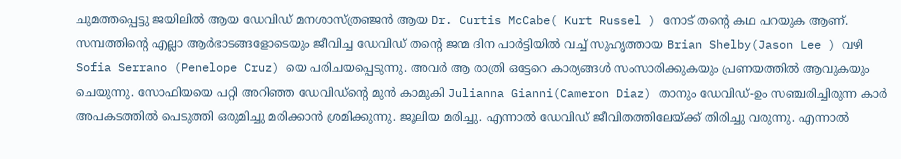ചുമത്തപ്പെട്ടു ജയിലിൽ ആയ ഡേവിഡ്‌ മനശാസ്ത്രഞ്ജൻ ആയ Dr. Curtis McCabe( Kurt Russel ) നോട് തന്റെ കഥ പറയുക ആണ്. സമ്പത്തിന്റെ എല്ലാ ആർഭാടങ്ങളോടെയും ജീവിച്ച ഡേവിഡ്‌ തന്റെ ജന്മ ദിന പാർട്ടിയിൽ വച്ച് സുഹൃത്തായ Brian Shelby(Jason Lee ) വഴി Sofia Serrano (Penelope Cruz) യെ പരിചയപ്പെടുന്നു. അവർ ആ രാത്രി ഒട്ടേറെ കാര്യങ്ങൾ സംസാരിക്കുകയും പ്രണയത്തിൽ ആവുകയും ചെയുന്നു. സോഫിയയെ പറ്റി അറിഞ്ഞ ഡേവിഡ്‌ന്റെ മുൻ കാമുകി Julianna Gianni(Cameron Diaz) താനും ഡേവിഡ്‌-ഉം സഞ്ചരിച്ചിരുന്ന കാർ അപകടത്തിൽ പെടുത്തി ഒരുമിച്ചു മരിക്കാൻ ശ്രമിക്കുന്നു. ജൂലിയ മരിച്ചു. എന്നാൽ ഡേവിഡ്‌ ജീവിതത്തിലേയ്ക്ക് തിരിച്ചു വരുന്നു. എന്നാൽ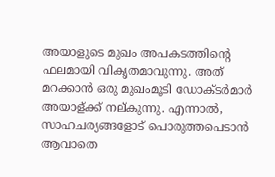അയാളുടെ മുഖം അപകടത്തിന്റെ ഫലമായി വികൃതമാവുന്നു. അത് മറക്കാൻ ഒരു മുഖംമൂടി ഡോക്ടർമാർ അയാള്ക്ക് നല്കുന്നു. എന്നാൽ, സാഹചര്യങ്ങളോട് പൊരുത്തപെടാൻ ആവാതെ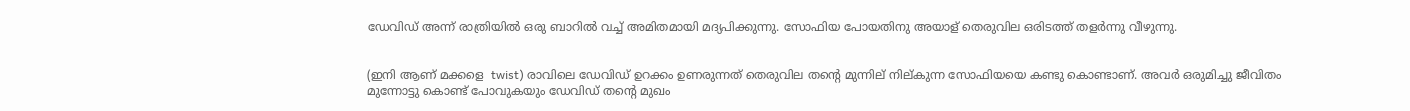ഡേവിഡ്‌ അന്ന് രാത്രിയിൽ ഒരു ബാറിൽ വച്ച് അമിതമായി മദ്യപിക്കുന്നു. സോഫിയ പോയതിനു അയാള് തെരുവില ഒരിടത്ത് തളർന്നു വീഴുന്നു.


(ഇനി ആണ് മക്കളെ  twist) രാവിലെ ഡേവിഡ്‌ ഉറക്കം ഉണരുന്നത് തെരുവില തന്റെ മുന്നില് നില്കുന്ന സോഫിയയെ കണ്ടു കൊണ്ടാണ്. അവർ ഒരുമിച്ചു ജീവിതം മുന്നോട്ടു കൊണ്ട് പോവുകയും ഡേവിഡ്‌ തന്റെ മുഖം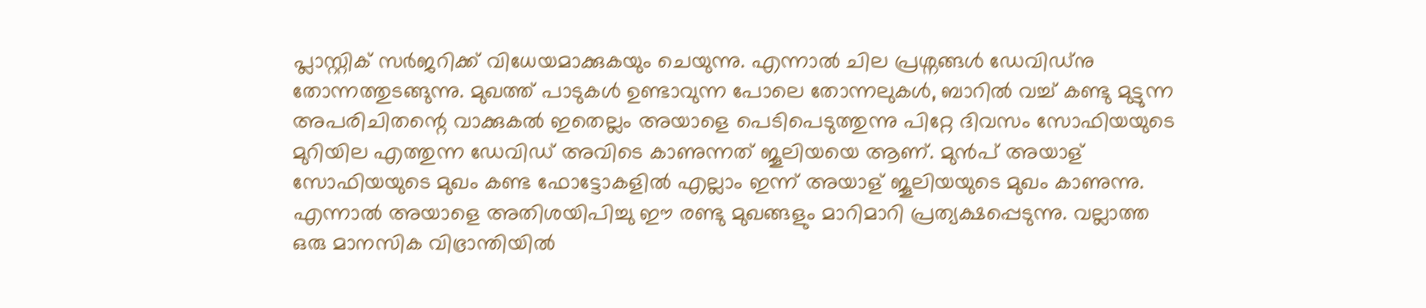പ്ലാസ്റ്റിക്‌ സർജറിക്ക് വിധേയമാക്കുകയും ചെയുന്നു. എന്നാൽ ചില പ്രശ്നങ്ങൾ ഡേവിഡ്‌നു തോന്നത്തുടങ്ങുന്നു. മുഖത്ത് പാടുകൾ ഉണ്ടാവുന്ന പോലെ തോന്നലുകൾ, ബാറിൽ വച്ച് കണ്ടു മുട്ടുന്ന അപരിചിതന്റെ വാക്കുകൽ ഇതെല്ലം അയാളെ പെടിപെടുത്തുന്നു പിറ്റേ ദിവസം സോഫിയയുടെ മുറിയില എത്തുന്ന ഡേവിഡ്‌ അവിടെ കാണുന്നത് ജൂലിയയെ ആണ്. മുൻപ് അയാള് സോഫിയയുടെ മുഖം കണ്ട ഫോട്ടോകളിൽ എല്ലാം ഇന്ന് അയാള് ജൂലിയയുടെ മുഖം കാണുന്നു. എന്നാൽ അയാളെ അതിശയിപിച്ചു ഈ രണ്ടു മുഖങ്ങളും മാറിമാറി പ്രത്യക്ഷപ്പെടുന്നു. വല്ലാത്ത ഒരു മാനസിക വിഭ്രാന്തിയിൽ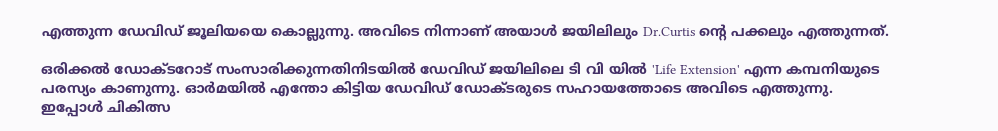എത്തുന്ന ഡേവിഡ്‌ ജൂലിയയെ കൊല്ലുന്നു. അവിടെ നിന്നാണ് അയാൾ ജയിലിലും Dr.Curtis ന്റെ പക്കലും എത്തുന്നത്.

ഒരിക്കൽ ഡോക്ടറോട് സംസാരിക്കുന്നതിനിടയിൽ ഡേവിഡ്‌ ജയിലിലെ ടി വി യിൽ 'Life Extension' എന്ന കമ്പനിയുടെ പരസ്യം കാണുന്നു. ഓർമയിൽ എന്തോ കിട്ടിയ ഡേവിഡ്‌ ഡോക്ടരുടെ സഹായത്തോടെ അവിടെ എത്തുന്നു. ഇപ്പോൾ ചികിത്സ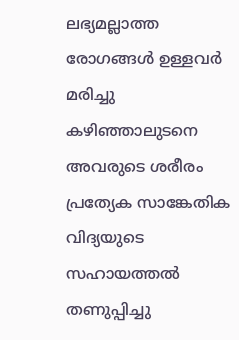ലഭ്യമല്ലാത്ത രോഗങ്ങൾ ഉള്ളവർ മരിച്ചു കഴിഞ്ഞാലുടനെ അവരുടെ ശരീരം പ്രത്യേക സാങ്കേതിക വിദ്യയുടെ സഹായത്തൽ തണുപ്പിച്ചു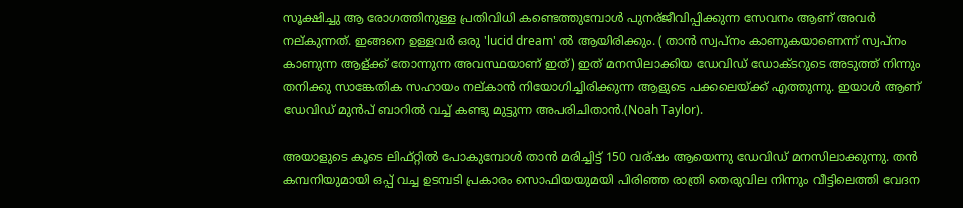സൂക്ഷിച്ചു ആ രോഗത്തിനുള്ള പ്രതിവിധി കണ്ടെത്തുമ്പോൾ പുനര്ജീവിപ്പിക്കുന്ന സേവനം ആണ് അവർ നല്കുന്നത്. ഇങ്ങനെ ഉള്ളവർ ഒരു 'lucid dream' ൽ ആയിരിക്കും. ( താൻ സ്വപ്നം കാണുകയാണെന്ന് സ്വപ്നം കാണുന്ന ആള്ക്ക് തോന്നുന്ന അവസ്ഥയാണ് ഇത്) ഇത് മനസിലാക്കിയ ഡേവിഡ്‌ ഡോക്ടറുടെ അടുത്ത് നിന്നും തനിക്കു സാങ്കേതിക സഹായം നല്കാൻ നിയോഗിച്ചിരിക്കുന്ന ആളുടെ പക്കലെയ്ക്ക് എത്തുന്നു. ഇയാൾ ആണ് ഡേവിഡ്‌ മുൻപ് ബാറിൽ വച്ച് കണ്ടു മുട്ടുന്ന അപരിചിതാൻ.(Noah Taylor).

അയാളുടെ കൂടെ ലിഫ്റ്റിൽ പോകുമ്പോൾ താൻ മരിച്ചിട്ട് 150 വര്ഷം ആയെന്നു ഡേവിഡ്‌ മനസിലാക്കുന്നു. തൻ കമ്പനിയുമായി ഒപ്പ് വച്ച ഉടമ്പടി പ്രകാരം സൊഫിയയുമയി പിരിഞ്ഞ രാത്രി തെരുവില നിന്നും വീട്ടിലെത്തി വേദന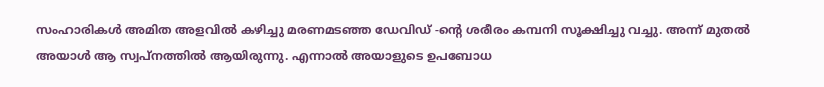സംഹാരികൾ അമിത അളവിൽ കഴിച്ചു മരണമടഞ്ഞ ഡേവിഡ്‌ -ന്റെ ശരീരം കമ്പനി സൂക്ഷിച്ചു വച്ചു. അന്ന് മുതൽ അയാൾ ആ സ്വപ്നത്തിൽ ആയിരുന്നു. എന്നാൽ അയാളുടെ ഉപബോധ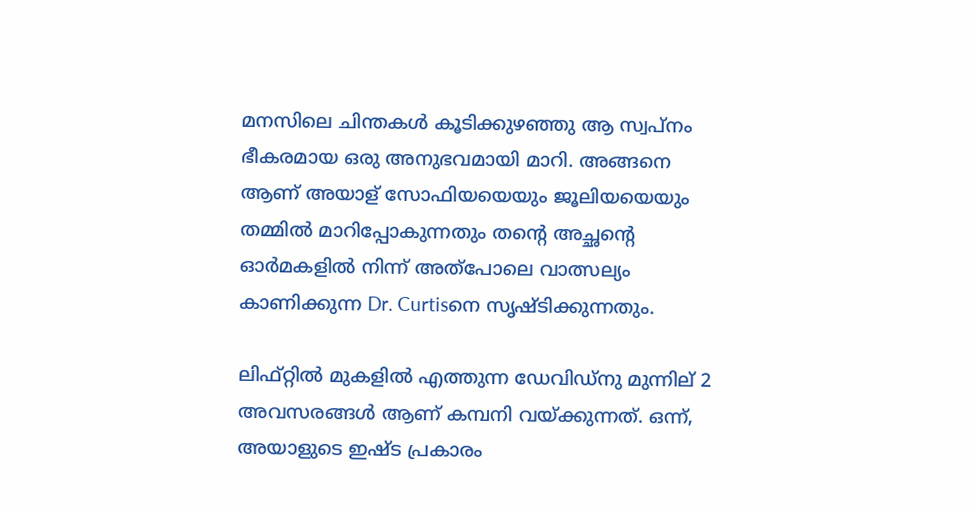മനസിലെ ചിന്തകൾ കൂടിക്കുഴഞ്ഞു ആ സ്വപ്നം ഭീകരമായ ഒരു അനുഭവമായി മാറി. അങ്ങനെ ആണ് അയാള് സോഫിയയെയും ജൂലിയയെയും തമ്മിൽ മാറിപ്പോകുന്നതും തന്റെ അച്ഛന്റെ ഓർമകളിൽ നിന്ന് അത്പോലെ വാത്സല്യം കാണിക്കുന്ന Dr. Curtisനെ സൃഷ്ടിക്കുന്നതും.

ലിഫ്റ്റിൽ മുകളിൽ എത്തുന്ന ഡേവിഡ്‌നു മുന്നില് 2 അവസരങ്ങൾ ആണ് കമ്പനി വയ്ക്കുന്നത്. ഒന്ന്, അയാളുടെ ഇഷ്ട പ്രകാരം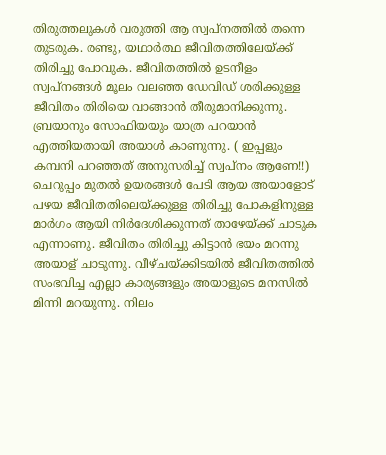തിരുത്തലുകൾ വരുത്തി ആ സ്വപ്നത്തിൽ തന്നെ തുടരുക. രണ്ടു, യഥാർത്ഥ ജീവിതത്തിലേയ്ക്ക് തിരിച്ചു പോവുക. ജീവിതത്തിൽ ഉടനീളം സ്വപ്നങ്ങൾ മൂലം വലഞ്ഞ ഡേവിഡ്‌ ശരിക്കുള്ള ജീവിതം തിരിയെ വാങ്ങാൻ തീരുമാനിക്കുന്നു. ബ്രയാനും സോഫിയയും യാത്ര പറയാൻ എത്തിയതായി അയാൾ കാണുന്നു. ( ഇപ്പളും കമ്പനി പറഞ്ഞത് അനുസരിച്ച് സ്വപ്നം ആണേ!!) ചെറുപ്പം മുതൽ ഉയരങ്ങൾ പേടി ആയ അയാളോട് പഴയ ജീവിതതിലെയ്ക്കുള്ള തിരിച്ചു പോകളിനുള്ള മാർഗം ആയി നിർദേശിക്കുന്നത് താഴേയ്ക്ക് ചാടുക എന്നാണു. ജീവിതം തിരിച്ചു കിട്ടാൻ ഭയം മറന്നു അയാള് ചാടുന്നു. വീഴ്ചയ്ക്കിടയിൽ ജീവിതത്തിൽ സംഭവിച്ച എല്ലാ കാര്യങ്ങളും അയാളുടെ മനസിൽ മിന്നി മറയുന്നു. നിലം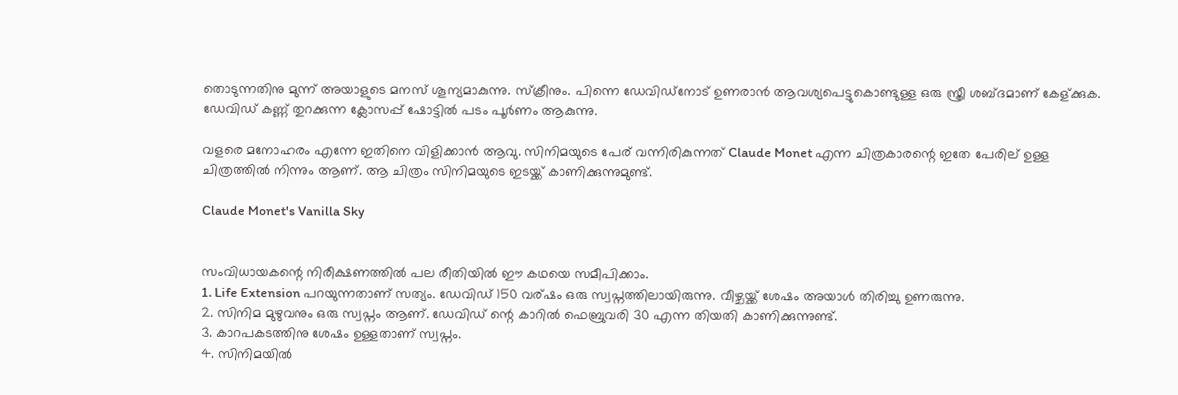തൊടുന്നതിനു മുന്ന് അയാളുടെ മനസ് ശൂന്യമാകുന്നു. സ്ക്രീനും. പിന്നെ ഡേവിഡ്‌നോട് ഉണരാൻ ആവശ്യപെട്ടുകൊണ്ടുള്ള ഒരു സ്ത്രീ ശബ്ദമാണ് കേള്ക്കുക. ഡേവിഡ്‌ കണ്ണ് തുറക്കുന്ന ക്ലോസപ്പ് ഷോട്ടിൽ പടം പൂർണം ആകുന്നു.

വളരെ മനോഹരം എന്നേ ഇതിനെ വിളിക്കാൻ ആവു. സിനിമയുടെ പേര് വന്നിരികുന്നത് Claude Monet എന്ന ചിത്രകാരന്റെ ഇതേ പേരില് ഉള്ള ചിത്രത്തിൽ നിന്നും ആണ്. ആ ചിത്രം സിനിമയുടെ ഇടയ്ക്ക് കാണിക്കുന്നുമുണ്ട്.

Claude Monet's Vanilla Sky


സംവിധായകന്റെ നിരീക്ഷണത്തിൽ പല രീതിയിൽ ഈ കഥയെ സമീപിക്കാം.
1. Life Extension പറയുന്നതാണ് സത്യം. ഡേവിഡ്‌ 150 വര്ഷം ഒരു സ്വപ്നത്തിലായിരുന്നു. വീഴ്ചയ്ക്ക് ശേഷം അയാൾ തിരിച്ചു ഉണരുന്നു.
2. സിനിമ മുഴുവനും ഒരു സ്വപ്നം ആണ്. ഡേവിഡ്‌ ന്റെ കാറിൽ ഫെബ്രുവരി 30 എന്ന തിയതി കാണിക്കുന്നുണ്ട്.
3. കാറപകടത്തിനു ശേഷം ഉള്ളതാണ് സ്വപ്നം.
4. സിനിമയിൽ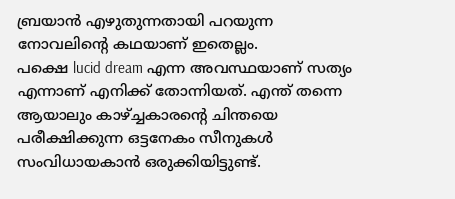ബ്രയാൻ എഴുതുന്നതായി പറയുന്ന നോവലിന്റെ കഥയാണ് ഇതെല്ലം.
പക്ഷെ lucid dream എന്ന അവസ്ഥയാണ് സത്യം എന്നാണ് എനിക്ക് തോന്നിയത്. എന്ത് തന്നെ ആയാലും കാഴ്ച്ചകാരന്റെ ചിന്തയെ പരീക്ഷിക്കുന്ന ഒട്ടനേകം സീനുകൾ സംവിധായകാൻ ഒരുക്കിയിട്ടുണ്ട്.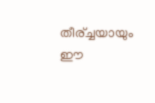തീര്ച്ചയായും ഈ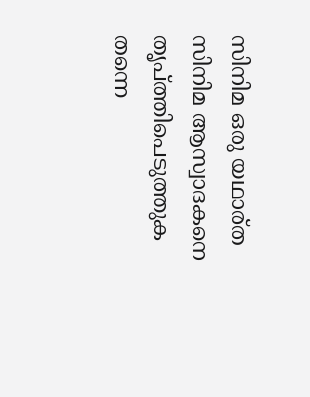സിനിമ ഒരു യഥാര്ത സിനിമ ആസ്വാദകനെ തൃപ്ത്തിപെടുത്തുക തന്നെ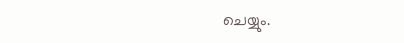ചെയ്യും.